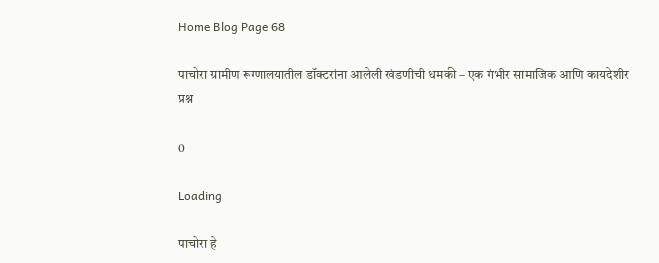Home Blog Page 68

पाचोरा ग्रामीण रूग्णालयातील डॉक्टरांना आलेली खंडणीची धमकी – एक गंभीर सामाजिक आणि कायदेशीर प्रश्न

0

Loading

पाचोरा हे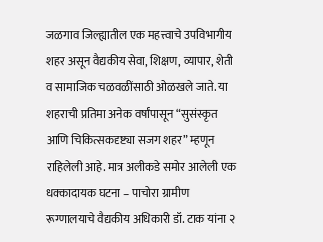जळगाव जिल्ह्यातील एक महत्त्वाचे उपविभागीय शहर असून वैद्यकीय सेवा, शिक्षण, व्यापार, शेती व सामाजिक चळवळींसाठी ओळखले जाते. या शहराची प्रतिमा अनेक वर्षांपासून “सुसंस्कृत आणि चिकित्सकदृष्ट्या सजग शहर” म्हणून राहिलेली आहे. मात्र अलीकडे समोर आलेली एक धक्कादायक घटना – पाचोरा ग्रामीण रूग्णालयाचे वैद्यकीय अधिकारी डॉ. टाक यांना २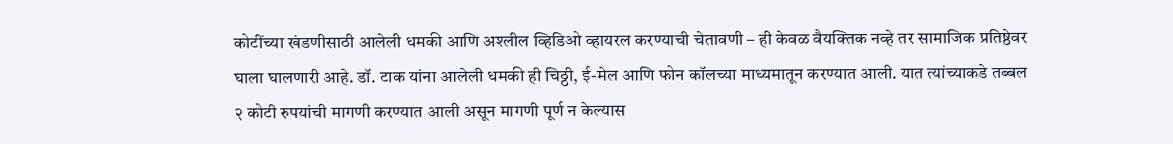कोटींच्या खंडणीसाठी आलेली धमकी आणि अश्लील व्हिडिओ व्हायरल करण्याची चेतावणी – ही केवळ वैयक्तिक नव्हे तर सामाजिक प्रतिष्ठेवर घाला घालणारी आहे. डॉ. टाक यांना आलेली धमकी ही चिठ्ठी, ई-मेल आणि फोन कॉलच्या माध्यमातून करण्यात आली. यात त्यांच्याकडे तब्बल २ कोटी रुपयांची मागणी करण्यात आली असून मागणी पूर्ण न केल्यास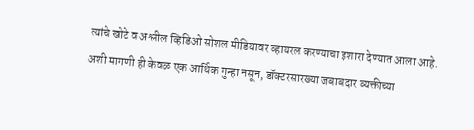त्यांचे खोटे व अश्लील व्हिडिओ सोशल मीडियावर व्हायरल करण्याचा इशारा देण्यात आला आहे. अशी मागणी ही केवळ एक आर्थिक गुन्हा नसून, डॉक्टरसारख्या जबाबदार व्यक्तीच्या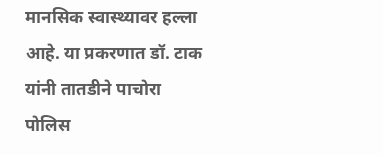मानसिक स्वास्थ्यावर हल्ला आहे. या प्रकरणात डॉ. टाक यांनी तातडीने पाचोरा पोलिस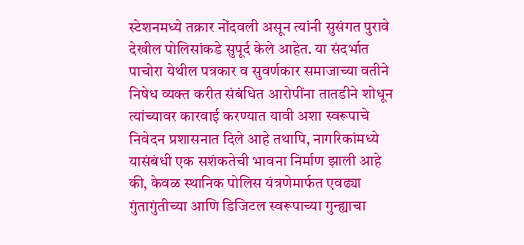स्टेशनमध्ये तक्रार नोंदवली असून त्यांनी सुसंगत पुरावे देखील पोलिसांकडे सुपूर्द केले आहेत. या संदर्भात पाचोरा येथील पत्रकार व सुवर्णकार समाजाच्या वतीने निषेध व्यक्त करीत संबंधित आरोपींना तातडीने शोधून त्यांच्यावर कारवाई करण्यात यावी अशा स्वरूपाचे निवेदन प्रशासनात दिले आहे तथापि, नागरिकांमध्ये यासंबंधी एक सशंकतेची भावना निर्माण झाली आहे की, केवळ स्थानिक पोलिस यंत्रणेमार्फत एवढ्या गुंतागुंतीच्या आणि डिजिटल स्वरूपाच्या गुन्ह्याचा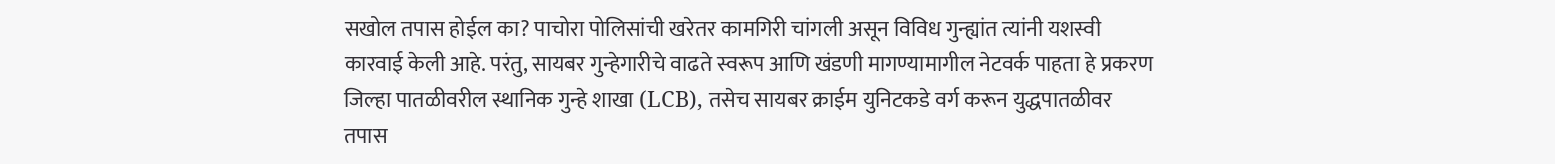सखोल तपास होईल का? पाचोरा पोलिसांची खरेतर कामगिरी चांगली असून विविध गुन्ह्यांत त्यांनी यशस्वी कारवाई केली आहे. परंतु, सायबर गुन्हेगारीचे वाढते स्वरूप आणि खंडणी मागण्यामागील नेटवर्क पाहता हे प्रकरण जिल्हा पातळीवरील स्थानिक गुन्हे शाखा (LCB), तसेच सायबर क्राईम युनिटकडे वर्ग करून युद्धपातळीवर तपास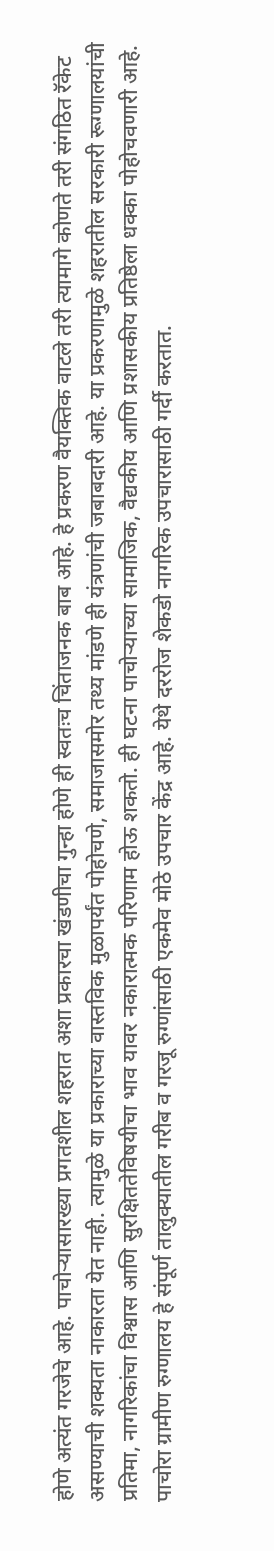होणे अत्यंत गरजेचे आहे. पाचोऱ्यासारख्या प्रगतशील शहरात अशा प्रकारचा खंडणीचा गुन्हा होणे ही स्वतःच चिंताजनक बाब आहे. हे प्रकरण वैयक्तिक वाटले तरी त्यामागे कोणते तरी संगठित रॅकेट असण्याची शक्यता नाकारता येत नाही. त्यामुळे या प्रकाराच्या वास्तविक मुळापर्यंत पोहोचणे, समाजासमोर तथ्य मांडणे ही यंत्रणांची जबाबदारी आहे. या प्रकरणामुळे शहरातील सरकारी रूग्णालयांची प्रतिमा, नागरिकांचा विश्वास आणि सुरक्षिततेविषयीचा भाव यावर नकारात्मक परिणाम होऊ शकतो. ही घटना पाचोऱ्याच्या सामाजिक, वैद्यकीय आणि प्रशासकीय प्रतिष्ठेला धक्का पोहोचवणारी आहे. पाचोरा ग्रामीण रुग्णालय हे संपूर्ण तालुक्यातील गरीब व गरजू रुग्णांसाठी एकमेव मोठे उपचार केंद्र आहे. येथे दररोज शेकडो नागरिक उपचारासाठी गर्दी करतात.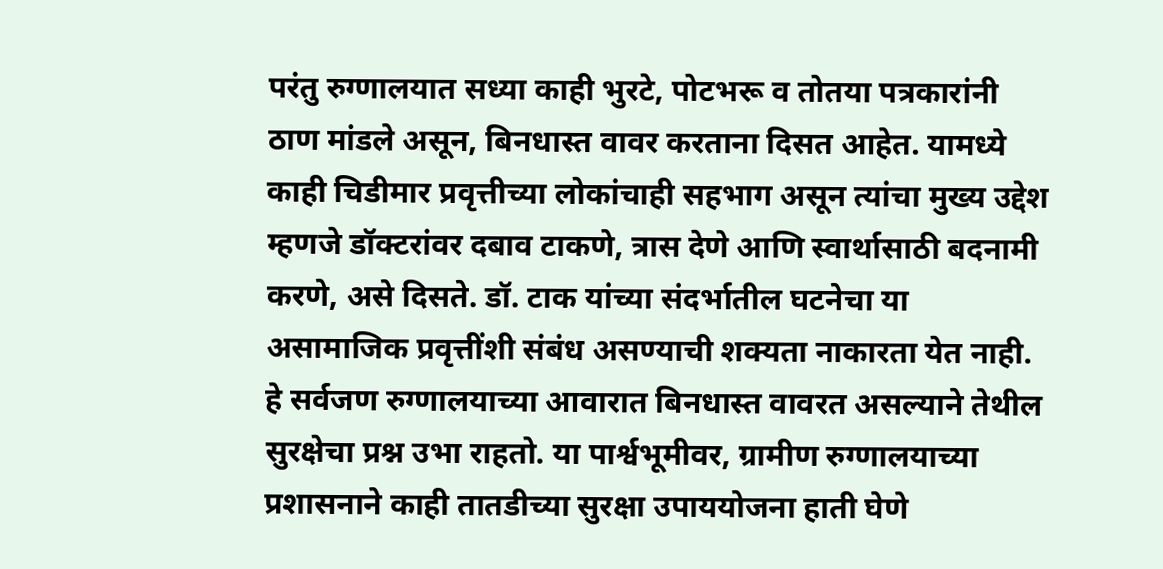परंतु रुग्णालयात सध्या काही भुरटे, पोटभरू व तोतया पत्रकारांनी ठाण मांडले असून, बिनधास्त वावर करताना दिसत आहेत. यामध्ये काही चिडीमार प्रवृत्तीच्या लोकांचाही सहभाग असून त्यांचा मुख्य उद्देश म्हणजे डॉक्टरांवर दबाव टाकणे, त्रास देणे आणि स्वार्थासाठी बदनामी करणे, असे दिसते. डॉ. टाक यांच्या संदर्भातील घटनेचा या असामाजिक प्रवृत्तींशी संबंध असण्याची शक्यता नाकारता येत नाही. हे सर्वजण रुग्णालयाच्या आवारात बिनधास्त वावरत असल्याने तेथील सुरक्षेचा प्रश्न उभा राहतो. या पार्श्वभूमीवर, ग्रामीण रुग्णालयाच्या प्रशासनाने काही तातडीच्या सुरक्षा उपाययोजना हाती घेणे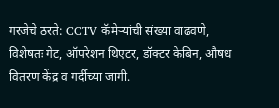गरजेचे ठरते: CCTV कॅमेऱ्यांची संख्या वाढवणे, विशेषतः गेट, ऑपरेशन थिएटर, डॉक्टर केबिन, औषध वितरण केंद्र व गर्दीच्या जागी.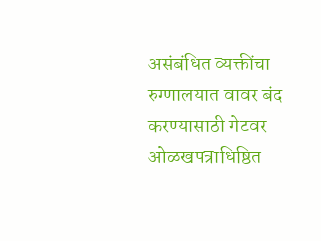असंबंधित व्यक्तींचा रुग्णालयात वावर बंद करण्यासाठी गेटवर ओळखपत्राधिष्ठित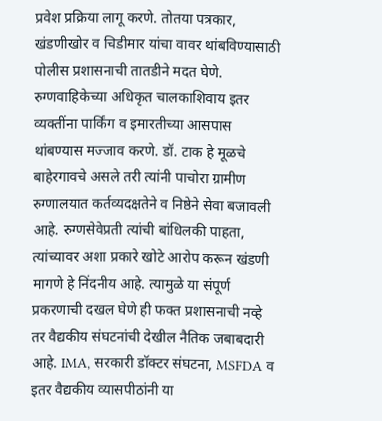प्रवेश प्रक्रिया लागू करणे. तोतया पत्रकार, खंडणीखोर व चिडीमार यांचा वावर थांबविण्यासाठी पोलीस प्रशासनाची तातडीने मदत घेणे. रुग्णवाहिकेच्या अधिकृत चालकाशिवाय इतर व्यक्तींना पार्किंग व इमारतीच्या आसपास थांबण्यास मज्जाव करणे. डॉ. टाक हे मूळचे बाहेरगावचे असले तरी त्यांनी पाचोरा ग्रामीण रुग्णालयात कर्तव्यदक्षतेने व निष्ठेने सेवा बजावली आहे. रुग्णसेवेप्रती त्यांची बांधिलकी पाहता, त्यांच्यावर अशा प्रकारे खोटे आरोप करून खंडणी मागणे हे निंदनीय आहे. त्यामुळे या संपूर्ण प्रकरणाची दखल घेणे ही फक्त प्रशासनाची नव्हे तर वैद्यकीय संघटनांची देखील नैतिक जबाबदारी आहे. IMA, सरकारी डॉक्टर संघटना, MSFDA व इतर वैद्यकीय व्यासपीठांनी या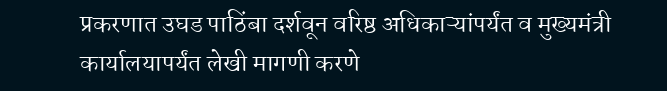प्रकरणात उघड पाठिंबा दर्शवून वरिष्ठ अधिकाऱ्यांपर्यंत व मुख्यमंत्री कार्यालयापर्यंत लेखी मागणी करणे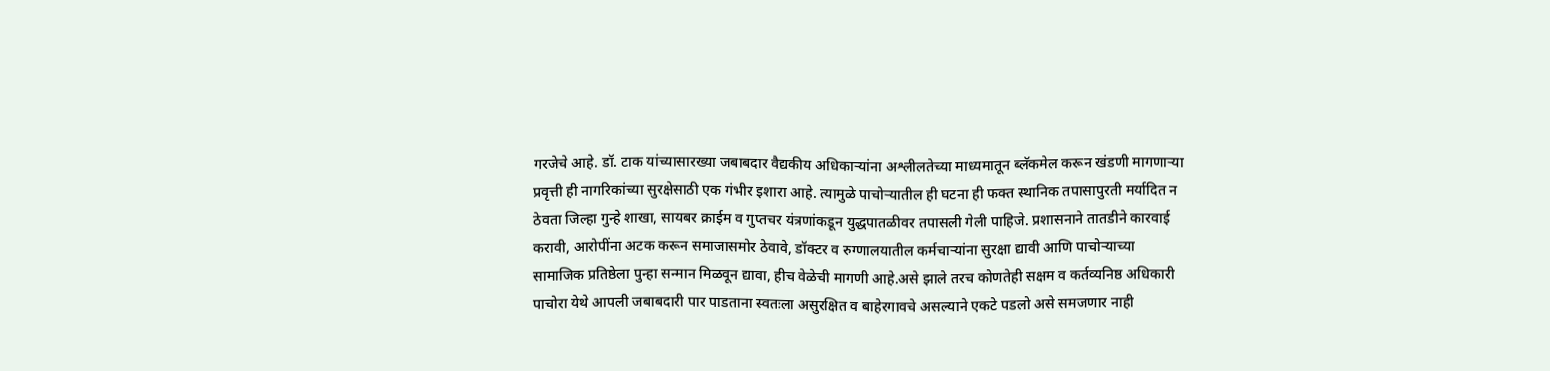गरजेचे आहे. डॉ. टाक यांच्यासारख्या जबाबदार वैद्यकीय अधिकाऱ्यांना अश्लीलतेच्या माध्यमातून ब्लॅकमेल करून खंडणी मागणाऱ्या प्रवृत्ती ही नागरिकांच्या सुरक्षेसाठी एक गंभीर इशारा आहे. त्यामुळे पाचोऱ्यातील ही घटना ही फक्त स्थानिक तपासापुरती मर्यादित न ठेवता जिल्हा गुन्हे शाखा, सायबर क्राईम व गुप्तचर यंत्रणांकडून युद्धपातळीवर तपासली गेली पाहिजे. प्रशासनाने तातडीने कारवाई करावी, आरोपींना अटक करून समाजासमोर ठेवावे, डॉक्टर व रुग्णालयातील कर्मचाऱ्यांना सुरक्षा द्यावी आणि पाचोऱ्याच्या सामाजिक प्रतिष्ठेला पुन्हा सन्मान मिळवून द्यावा, हीच वेळेची मागणी आहे.असे झाले तरच कोणतेही सक्षम व कर्तव्यनिष्ठ अधिकारी पाचोरा येथे आपली जबाबदारी पार पाडताना स्वतःला असुरक्षित व बाहेरगावचे असल्याने एकटे पडलो असे समजणार नाही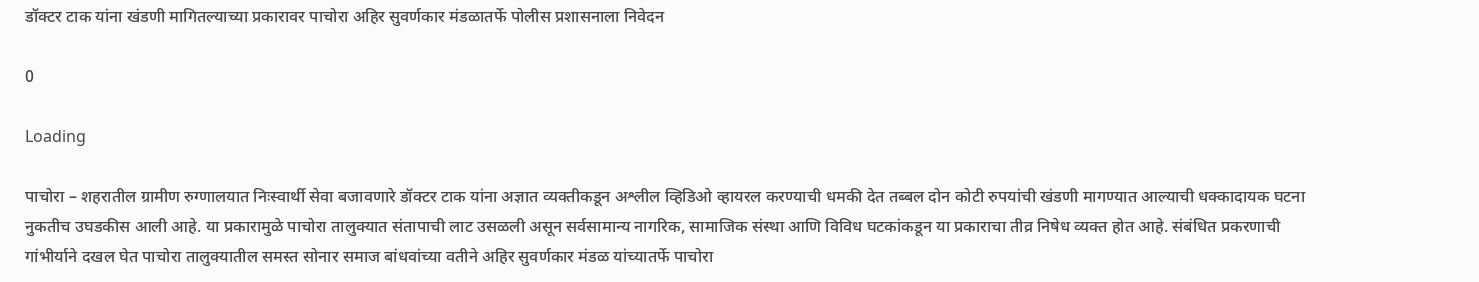डॉक्टर टाक यांना खंडणी मागितल्याच्या प्रकारावर पाचोरा अहिर सुवर्णकार मंडळातर्फे पोलीस प्रशासनाला निवेदन

0

Loading

पाचोरा – शहरातील ग्रामीण रुग्णालयात निःस्वार्थी सेवा बजावणारे डॉक्टर टाक यांना अज्ञात व्यक्तीकडून अश्लील व्हिडिओ व्हायरल करण्याची धमकी देत तब्बल दोन कोटी रुपयांची खंडणी मागण्यात आल्याची धक्कादायक घटना नुकतीच उघडकीस आली आहे. या प्रकारामुळे पाचोरा तालुक्यात संतापाची लाट उसळली असून सर्वसामान्य नागरिक, सामाजिक संस्था आणि विविध घटकांकडून या प्रकाराचा तीव्र निषेध व्यक्त होत आहे. संबंधित प्रकरणाची गांभीर्याने दखल घेत पाचोरा तालुक्यातील समस्त सोनार समाज बांधवांच्या वतीने अहिर सुवर्णकार मंडळ यांच्यातर्फे पाचोरा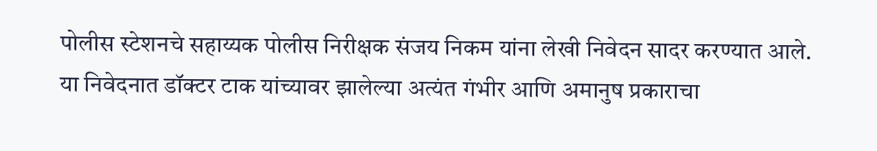पोलीस स्टेशनचे सहाय्यक पोलीस निरीक्षक संजय निकम यांना लेखी निवेदन सादर करण्यात आले. या निवेदनात डॉक्टर टाक यांच्यावर झालेल्या अत्यंत गंभीर आणि अमानुष प्रकाराचा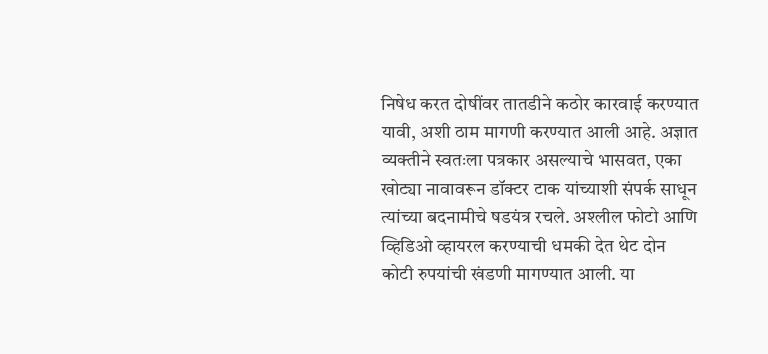निषेध करत दोषींवर तातडीने कठोर कारवाई करण्यात यावी, अशी ठाम मागणी करण्यात आली आहे. अज्ञात व्यक्तीने स्वतःला पत्रकार असल्याचे भासवत, एका खोट्या नावावरून डॉक्टर टाक यांच्याशी संपर्क साधून त्यांच्या बदनामीचे षडयंत्र रचले. अश्लील फोटो आणि व्हिडिओ व्हायरल करण्याची धमकी देत थेट दोन कोटी रुपयांची खंडणी मागण्यात आली. या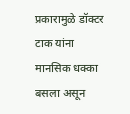प्रकारामुळे डॉक्टर टाक यांना मानसिक धक्का बसला असून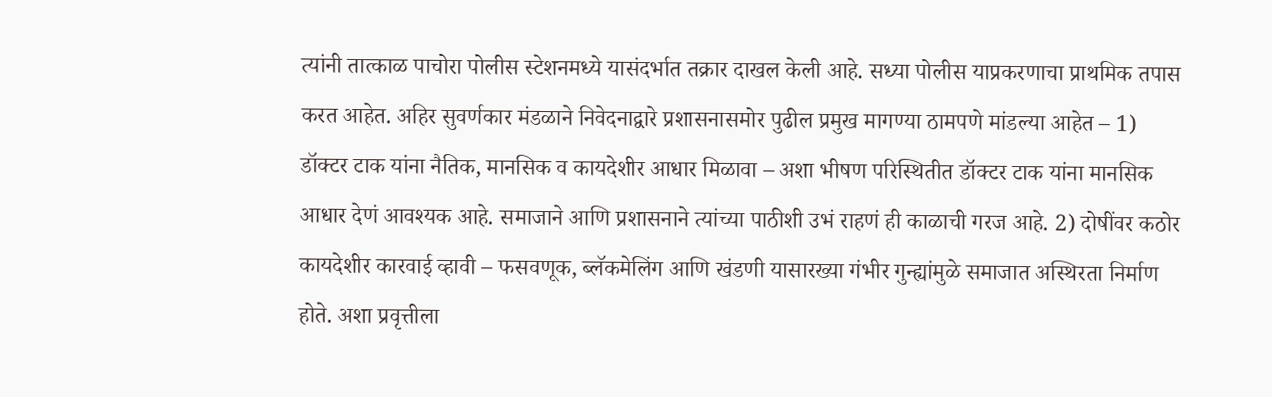त्यांनी तात्काळ पाचोरा पोलीस स्टेशनमध्ये यासंदर्भात तक्रार दाखल केली आहे. सध्या पोलीस याप्रकरणाचा प्राथमिक तपास करत आहेत. अहिर सुवर्णकार मंडळाने निवेदनाद्वारे प्रशासनासमोर पुढील प्रमुख मागण्या ठामपणे मांडल्या आहेत – 1) डॉक्टर टाक यांना नैतिक, मानसिक व कायदेशीर आधार मिळावा – अशा भीषण परिस्थितीत डॉक्टर टाक यांना मानसिक आधार देणं आवश्यक आहे. समाजाने आणि प्रशासनाने त्यांच्या पाठीशी उभं राहणं ही काळाची गरज आहे. 2) दोषींवर कठोर कायदेशीर कारवाई व्हावी – फसवणूक, ब्लॅकमेलिंग आणि खंडणी यासारख्या गंभीर गुन्ह्यांमुळे समाजात अस्थिरता निर्माण होते. अशा प्रवृत्तीला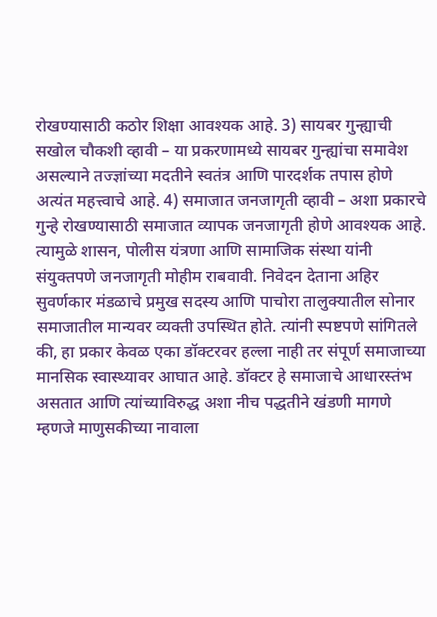रोखण्यासाठी कठोर शिक्षा आवश्यक आहे. 3) सायबर गुन्ह्याची सखोल चौकशी व्हावी – या प्रकरणामध्ये सायबर गुन्ह्यांचा समावेश असल्याने तज्ज्ञांच्या मदतीने स्वतंत्र आणि पारदर्शक तपास होणे अत्यंत महत्त्वाचे आहे. 4) समाजात जनजागृती व्हावी – अशा प्रकारचे गुन्हे रोखण्यासाठी समाजात व्यापक जनजागृती होणे आवश्यक आहे. त्यामुळे शासन, पोलीस यंत्रणा आणि सामाजिक संस्था यांनी संयुक्तपणे जनजागृती मोहीम राबवावी. निवेदन देताना अहिर सुवर्णकार मंडळाचे प्रमुख सदस्य आणि पाचोरा तालुक्यातील सोनार समाजातील मान्यवर व्यक्ती उपस्थित होते. त्यांनी स्पष्टपणे सांगितले की, हा प्रकार केवळ एका डॉक्टरवर हल्ला नाही तर संपूर्ण समाजाच्या मानसिक स्वास्थ्यावर आघात आहे. डॉक्टर हे समाजाचे आधारस्तंभ असतात आणि त्यांच्याविरुद्ध अशा नीच पद्धतीने खंडणी मागणे म्हणजे माणुसकीच्या नावाला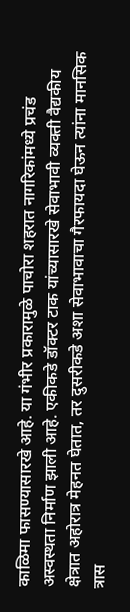काळिमा फासण्यासारखे आहे. या गंभीर प्रकारामुळे पाचोरा शहरात नागरिकांमध्ये प्रचंड अस्वस्थता निर्माण झाली आहे. एकीकडे डॉक्टर टाक यांच्यासारखे सेवाभावी व्यक्ती वैद्यकीय क्षेत्रात अहोरात्र मेहनत घेतात, तर दुसरीकडे अशा सेवाभावाचा गैरफायदा घेऊन त्यांना मानसिक त्रास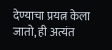देण्याचा प्रयत्न केला जातो, ही अत्यंत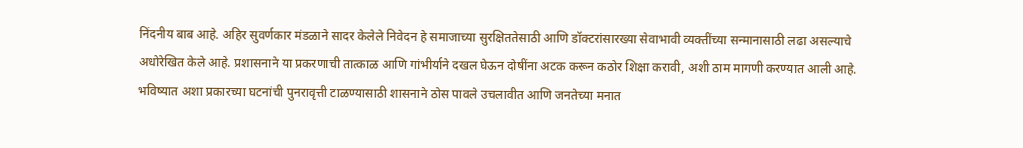निंदनीय बाब आहे. अहिर सुवर्णकार मंडळाने सादर केलेले निवेदन हे समाजाच्या सुरक्षिततेसाठी आणि डॉक्टरांसारख्या सेवाभावी व्यक्तींच्या सन्मानासाठी लढा असल्याचे अधोरेखित केले आहे. प्रशासनाने या प्रकरणाची तात्काळ आणि गांभीर्याने दखल घेऊन दोषींना अटक करून कठोर शिक्षा करावी, अशी ठाम मागणी करण्यात आली आहे. भविष्यात अशा प्रकारच्या घटनांची पुनरावृत्ती टाळण्यासाठी शासनाने ठोस पावले उचलावीत आणि जनतेच्या मनात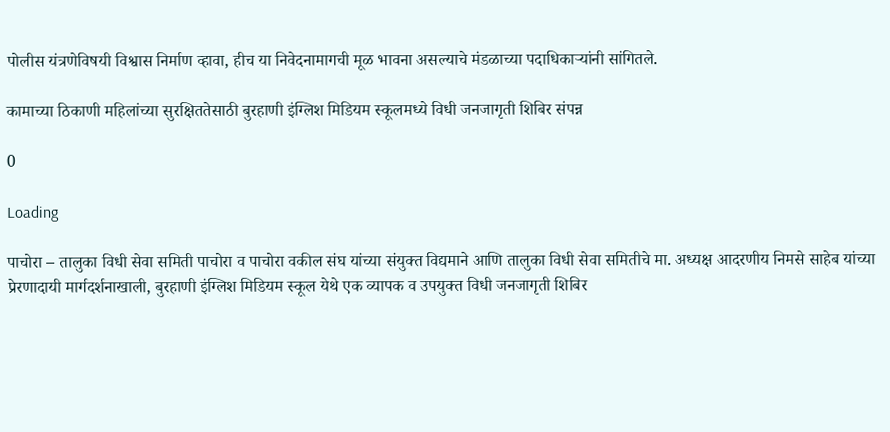पोलीस यंत्रणेविषयी विश्वास निर्माण व्हावा, हीच या निवेदनामागची मूळ भावना असल्याचे मंडळाच्या पदाधिकाऱ्यांनी सांगितले.

कामाच्या ठिकाणी महिलांच्या सुरक्षिततेसाठी बुरहाणी इंग्लिश मिडियम स्कूलमध्ये विधी जनजागृती शिबिर संपन्न

0

Loading

पाचोरा – तालुका विधी सेवा समिती पाचोरा व पाचोरा वकील संघ यांच्या संयुक्त विद्यमाने आणि तालुका विधी सेवा समितीचे मा. अध्यक्ष आदरणीय निमसे साहेब यांच्या प्रेरणादायी मार्गदर्शनाखाली, बुरहाणी इंग्लिश मिडियम स्कूल येथे एक व्यापक व उपयुक्त विधी जनजागृती शिबिर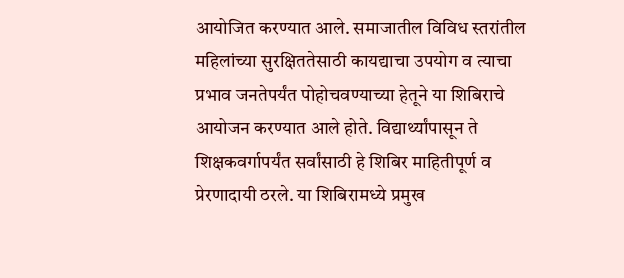आयोजित करण्यात आले. समाजातील विविध स्तरांतील महिलांच्या सुरक्षिततेसाठी कायद्याचा उपयोग व त्याचा प्रभाव जनतेपर्यंत पोहोचवण्याच्या हेतूने या शिबिराचे आयोजन करण्यात आले होते. विद्यार्थ्यांपासून ते शिक्षकवर्गापर्यंत सर्वांसाठी हे शिबिर माहितीपूर्ण व प्रेरणादायी ठरले. या शिबिरामध्ये प्रमुख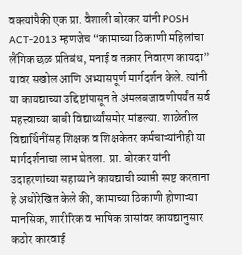वक्त्यांपैकी एक प्रा. वैशाली बोरकर यांनी POSH ACT-2013 म्हणजेच “कामाच्या ठिकाणी महिलांचा लैंगिक छळ प्रतिबंध, मनाई व तक्रार निवारण कायदा” यावर सखोल आणि अभ्यासपूर्ण मार्गदर्शन केले. त्यांनी या कायद्याच्या उद्दिष्टांपासून ते अंमलबजावणीपर्यंत सर्व महत्त्वाच्या बाबी विद्यार्थ्यांसमोर मांडल्या. शाळेतील विद्यार्थिनींसह शिक्षक व शिक्षकेतर कर्मचाऱ्यांनीही या मार्गदर्शनाचा लाभ घेतला. प्रा. बोरकर यांनी उदाहरणांच्या सहाय्याने कायद्याची व्याप्ती स्पष्ट करताना हे अधोरेखित केले की, कामाच्या ठिकाणी होणाऱ्या मानसिक, शारीरिक व भाषिक त्रासांवर कायद्यानुसार कठोर कारवाई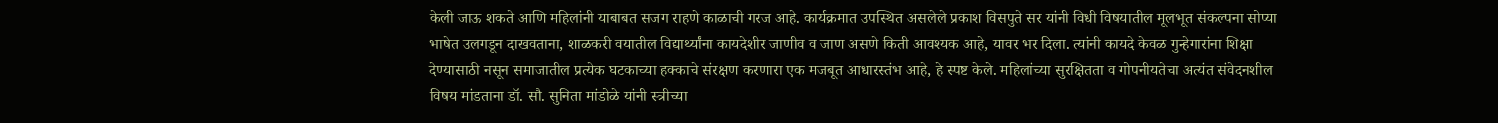केली जाऊ शकते आणि महिलांनी याबाबत सजग राहणे काळाची गरज आहे. कार्यक्रमात उपस्थित असलेले प्रकाश विसपुते सर यांनी विधी विषयातील मूलभूत संकल्पना सोप्या भाषेत उलगडून दाखवताना, शाळकरी वयातील विद्यार्थ्यांना कायदेशीर जाणीव व जाण असणे किती आवश्यक आहे, यावर भर दिला. त्यांनी कायदे केवळ गुन्हेगारांना शिक्षा देण्यासाठी नसून समाजातील प्रत्येक घटकाच्या हक्काचे संरक्षण करणारा एक मजबूत आधारस्तंभ आहे, हे स्पष्ट केले. महिलांच्या सुरक्षितता व गोपनीयतेचा अत्यंत संवेदनशील विषय मांडताना डॉ. सौ. सुनिता मांडोळे यांनी स्त्रीच्या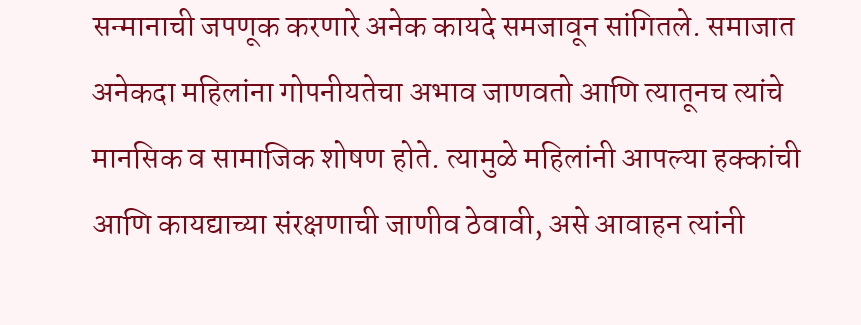सन्मानाची जपणूक करणारे अनेक कायदे समजावून सांगितले. समाजात अनेकदा महिलांना गोपनीयतेचा अभाव जाणवतो आणि त्यातूनच त्यांचे मानसिक व सामाजिक शोषण होते. त्यामुळे महिलांनी आपल्या हक्कांची आणि कायद्याच्या संरक्षणाची जाणीव ठेवावी, असे आवाहन त्यांनी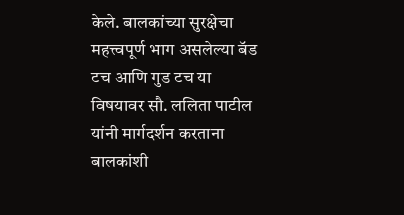केले. बालकांच्या सुरक्षेचा महत्त्वपूर्ण भाग असलेल्या बॅड टच आणि गुड टच या विषयावर सौ. ललिता पाटील यांनी मार्गदर्शन करताना बालकांशी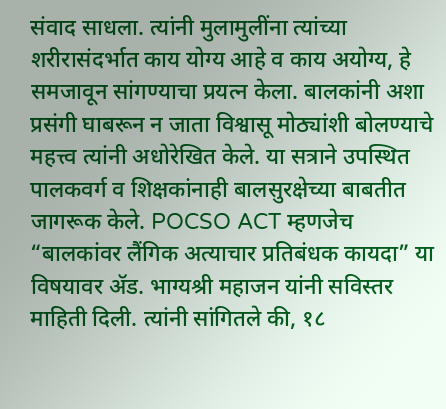संवाद साधला. त्यांनी मुलामुलींना त्यांच्या शरीरासंदर्भात काय योग्य आहे व काय अयोग्य, हे समजावून सांगण्याचा प्रयत्न केला. बालकांनी अशा प्रसंगी घाबरून न जाता विश्वासू मोठ्यांशी बोलण्याचे महत्त्व त्यांनी अधोरेखित केले. या सत्राने उपस्थित पालकवर्ग व शिक्षकांनाही बालसुरक्षेच्या बाबतीत जागरूक केले. POCSO ACT म्हणजेच “बालकांवर लैंगिक अत्याचार प्रतिबंधक कायदा” या विषयावर ॲड. भाग्यश्री महाजन यांनी सविस्तर माहिती दिली. त्यांनी सांगितले की, १८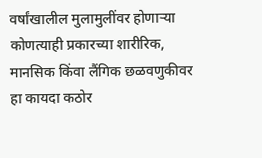वर्षांखालील मुलामुलींवर होणाऱ्या कोणत्याही प्रकारच्या शारीरिक, मानसिक किंवा लैंगिक छळवणुकीवर हा कायदा कठोर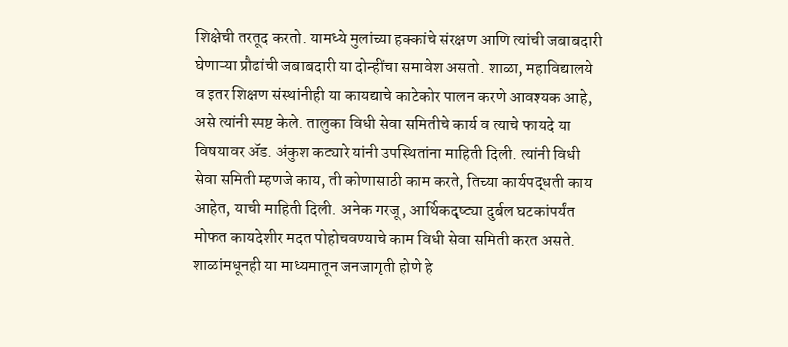शिक्षेची तरतूद करतो. यामध्ये मुलांच्या हक्कांचे संरक्षण आणि त्यांची जबाबदारी घेणाऱ्या प्रौढांची जबाबदारी या दोन्हींचा समावेश असतो. शाळा, महाविद्यालये व इतर शिक्षण संस्थांनीही या कायद्याचे काटेकोर पालन करणे आवश्यक आहे, असे त्यांनी स्पष्ट केले. तालुका विधी सेवा समितीचे कार्य व त्याचे फायदे या विषयावर ॲड. अंकुश कट्यारे यांनी उपस्थितांना माहिती दिली. त्यांनी विधी सेवा समिती म्हणजे काय, ती कोणासाठी काम करते, तिच्या कार्यपद्धती काय आहेत, याची माहिती दिली. अनेक गरजू, आर्थिकदृष्ट्या दुर्बल घटकांपर्यंत मोफत कायदेशीर मदत पोहोचवण्याचे काम विधी सेवा समिती करत असते. शाळांमधूनही या माध्यमातून जनजागृती होणे हे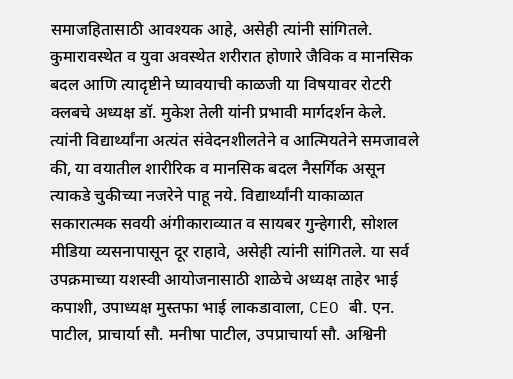समाजहितासाठी आवश्यक आहे, असेही त्यांनी सांगितले. कुमारावस्थेत व युवा अवस्थेत शरीरात होणारे जैविक व मानसिक बदल आणि त्यादृष्टीने घ्यावयाची काळजी या विषयावर रोटरी क्लबचे अध्यक्ष डॉ. मुकेश तेली यांनी प्रभावी मार्गदर्शन केले. त्यांनी विद्यार्थ्यांना अत्यंत संवेदनशीलतेने व आत्मियतेने समजावले की, या वयातील शारीरिक व मानसिक बदल नैसर्गिक असून त्याकडे चुकीच्या नजरेने पाहू नये. विद्यार्थ्यांनी याकाळात सकारात्मक सवयी अंगीकाराव्यात व सायबर गुन्हेगारी, सोशल मीडिया व्यसनापासून दूर राहावे, असेही त्यांनी सांगितले. या सर्व उपक्रमाच्या यशस्वी आयोजनासाठी शाळेचे अध्यक्ष ताहेर भाई कपाशी, उपाध्यक्ष मुस्तफा भाई लाकडावाला, CEO बी. एन. पाटील, प्राचार्या सौ. मनीषा पाटील, उपप्राचार्या सौ. अश्विनी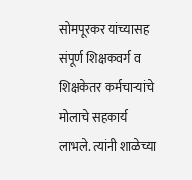सोमपूरकर यांच्यासह संपूर्ण शिक्षकवर्ग व शिक्षकेतर कर्मचाऱ्यांचे मोलाचे सहकार्य लाभले. त्यांनी शाळेच्या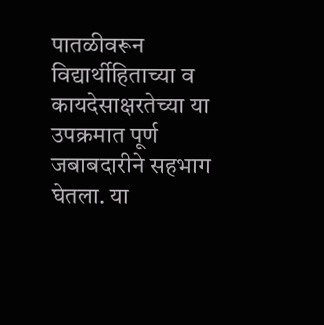पातळीवरून विद्यार्थीहिताच्या व कायदेसाक्षरतेच्या या उपक्रमात पूर्ण जबाबदारीने सहभाग घेतला. या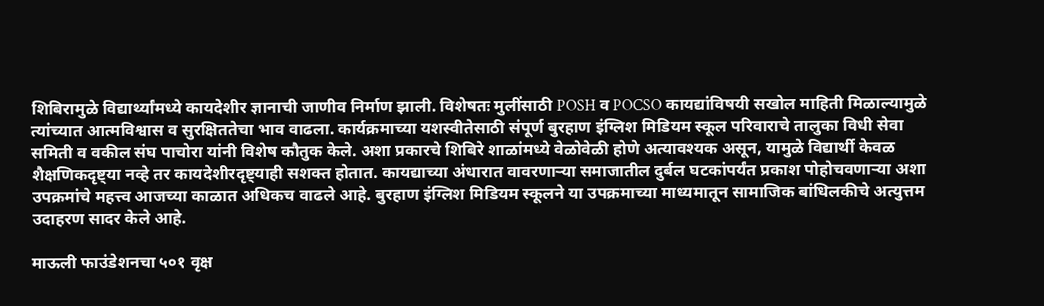शिबिरामुळे विद्यार्थ्यांमध्ये कायदेशीर ज्ञानाची जाणीव निर्माण झाली. विशेषतः मुलींसाठी POSH व POCSO कायद्यांविषयी सखोल माहिती मिळाल्यामुळे त्यांच्यात आत्मविश्वास व सुरक्षिततेचा भाव वाढला. कार्यक्रमाच्या यशस्वीतेसाठी संपूर्ण बुरहाण इंग्लिश मिडियम स्कूल परिवाराचे तालुका विधी सेवा समिती व वकील संघ पाचोरा यांनी विशेष कौतुक केले. अशा प्रकारचे शिबिरे शाळांमध्ये वेळोवेळी होणे अत्यावश्यक असून, यामुळे विद्यार्थी केवळ शैक्षणिकदृष्ट्या नव्हे तर कायदेशीरदृष्ट्याही सशक्त होतात. कायद्याच्या अंधारात वावरणाऱ्या समाजातील दुर्बल घटकांपर्यंत प्रकाश पोहोचवणाऱ्या अशा उपक्रमांचे महत्त्व आजच्या काळात अधिकच वाढले आहे. बुरहाण इंग्लिश मिडियम स्कूलने या उपक्रमाच्या माध्यमातून सामाजिक बांधिलकीचे अत्युत्तम उदाहरण सादर केले आहे.

माऊली फाउंडेशनचा ५०१ वृक्ष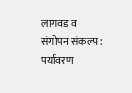लागवड व संगोपन संकल्प : पर्यावरण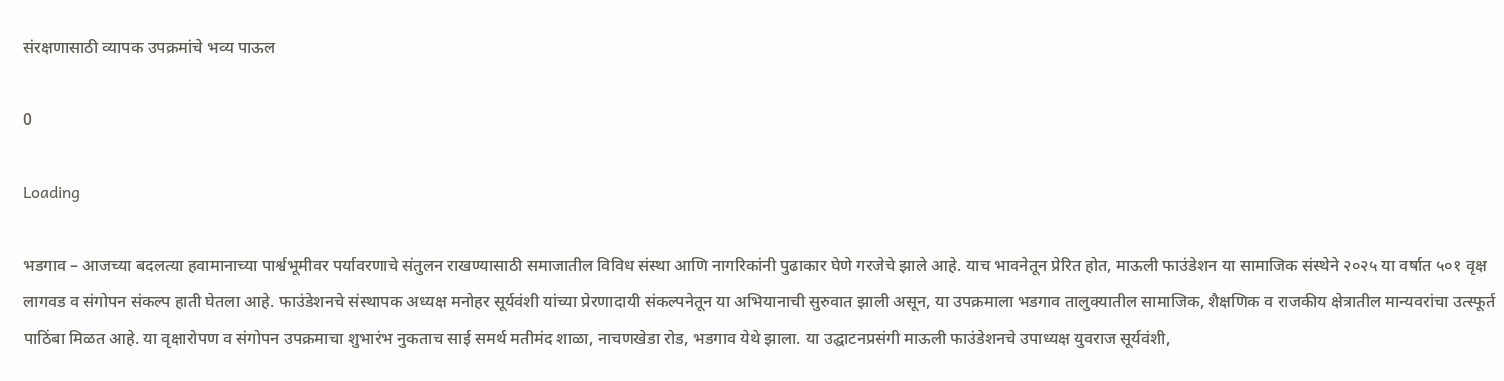संरक्षणासाठी व्यापक उपक्रमांचे भव्य पाऊल

0

Loading

भडगाव – आजच्या बदलत्या हवामानाच्या पार्श्वभूमीवर पर्यावरणाचे संतुलन राखण्यासाठी समाजातील विविध संस्था आणि नागरिकांनी पुढाकार घेणे गरजेचे झाले आहे. याच भावनेतून प्रेरित होत, माऊली फाउंडेशन या सामाजिक संस्थेने २०२५ या वर्षात ५०१ वृक्ष लागवड व संगोपन संकल्प हाती घेतला आहे. फाउंडेशनचे संस्थापक अध्यक्ष मनोहर सूर्यवंशी यांच्या प्रेरणादायी संकल्पनेतून या अभियानाची सुरुवात झाली असून, या उपक्रमाला भडगाव तालुक्यातील सामाजिक, शैक्षणिक व राजकीय क्षेत्रातील मान्यवरांचा उत्स्फूर्त पाठिंबा मिळत आहे. या वृक्षारोपण व संगोपन उपक्रमाचा शुभारंभ नुकताच साई समर्थ मतीमंद शाळा, नाचणखेडा रोड, भडगाव येथे झाला. या उद्घाटनप्रसंगी माऊली फाउंडेशनचे उपाध्यक्ष युवराज सूर्यवंशी,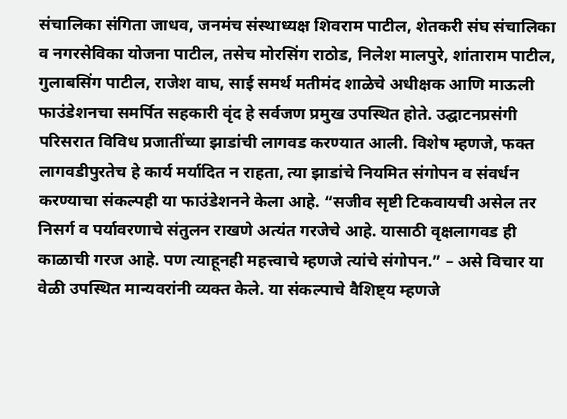संचालिका संगिता जाधव, जनमंच संस्थाध्यक्ष शिवराम पाटील, शेतकरी संघ संचालिका व नगरसेविका योजना पाटील, तसेच मोरसिंग राठोड, निलेश मालपुरे, शांताराम पाटील, गुलाबसिंग पाटील, राजेश वाघ, साई समर्थ मतीमंद शाळेचे अधीक्षक आणि माऊली फाउंडेशनचा समर्पित सहकारी वृंद हे सर्वजण प्रमुख उपस्थित होते. उद्घाटनप्रसंगी परिसरात विविध प्रजातींच्या झाडांची लागवड करण्यात आली. विशेष म्हणजे, फक्त लागवडीपुरतेच हे कार्य मर्यादित न राहता, त्या झाडांचे नियमित संगोपन व संवर्धन करण्याचा संकल्पही या फाउंडेशनने केला आहे. “सजीव सृष्टी टिकवायची असेल तर निसर्ग व पर्यावरणाचे संतुलन राखणे अत्यंत गरजेचे आहे. यासाठी वृक्षलागवड ही काळाची गरज आहे. पण त्याहूनही महत्त्वाचे म्हणजे त्यांचे संगोपन.” – असे विचार या वेळी उपस्थित मान्यवरांनी व्यक्त केले. या संकल्पाचे वैशिष्ट्य म्हणजे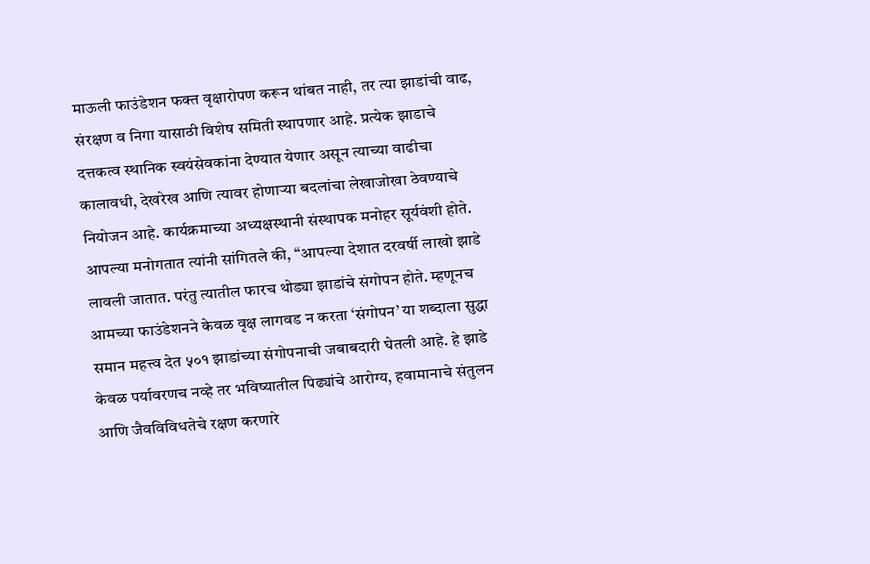माऊली फाउंडेशन फक्त वृक्षारोपण करून थांबत नाही, तर त्या झाडांची वाढ, संरक्षण व निगा यासाठी विशेष समिती स्थापणार आहे. प्रत्येक झाडाचे दत्तकत्व स्थानिक स्वयंसेवकांना देण्यात येणार असून त्याच्या वाढीचा कालावधी, देखरेख आणि त्यावर होणाऱ्या बदलांचा लेखाजोखा ठेवण्याचे नियोजन आहे. कार्यक्रमाच्या अध्यक्षस्थानी संस्थापक मनोहर सूर्यवंशी होते. आपल्या मनोगतात त्यांनी सांगितले की, “आपल्या देशात दरवर्षी लाखो झाडे लावली जातात. परंतु त्यातील फारच थोड्या झाडांचे संगोपन होते. म्हणूनच आमच्या फाउंडेशनने केवळ वृक्ष लागवड न करता ‘संगोपन’ या शब्दाला सुद्धा समान महत्त्व देत ५०१ झाडांच्या संगोपनाची जबाबदारी घेतली आहे. हे झाडे केवळ पर्यावरणच नव्हे तर भविष्यातील पिढ्यांचे आरोग्य, हवामानाचे संतुलन आणि जैवविविधतेचे रक्षण करणारे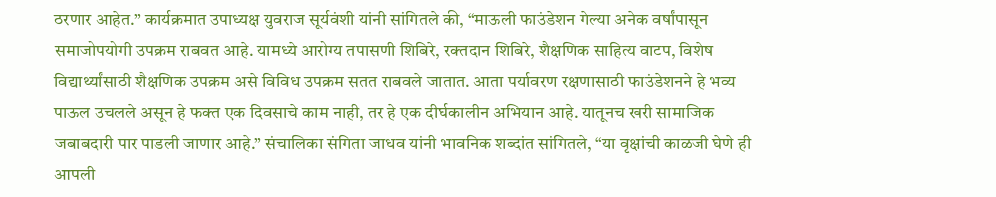ठरणार आहेत.” कार्यक्रमात उपाध्यक्ष युवराज सूर्यवंशी यांनी सांगितले की, “माऊली फाउंडेशन गेल्या अनेक वर्षांपासून समाजोपयोगी उपक्रम राबवत आहे. यामध्ये आरोग्य तपासणी शिबिरे, रक्तदान शिबिरे, शैक्षणिक साहित्य वाटप, विशेष विद्यार्थ्यांसाठी शैक्षणिक उपक्रम असे विविध उपक्रम सतत राबवले जातात. आता पर्यावरण रक्षणासाठी फाउंडेशनने हे भव्य पाऊल उचलले असून हे फक्त एक दिवसाचे काम नाही, तर हे एक दीर्घकालीन अभियान आहे. यातूनच खरी सामाजिक जबाबदारी पार पाडली जाणार आहे.” संचालिका संगिता जाधव यांनी भावनिक शब्दांत सांगितले, “या वृक्षांची काळजी घेणे ही आपली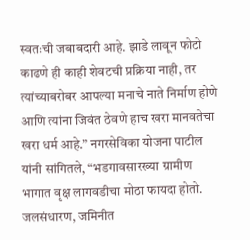स्वतःची जबाबदारी आहे. झाडे लावून फोटो काढणे ही काही शेवटची प्रक्रिया नाही, तर त्यांच्याबरोबर आपल्या मनाचे नाते निर्माण होणे आणि त्यांना जिवंत ठेवणे हाच खरा मानवतेचा खरा धर्म आहे.” नगरसेविका योजना पाटील यांनी सांगितले, “भडगावसारख्या ग्रामीण भागात वृक्ष लागवडीचा मोठा फायदा होतो. जलसंधारण, जमिनीत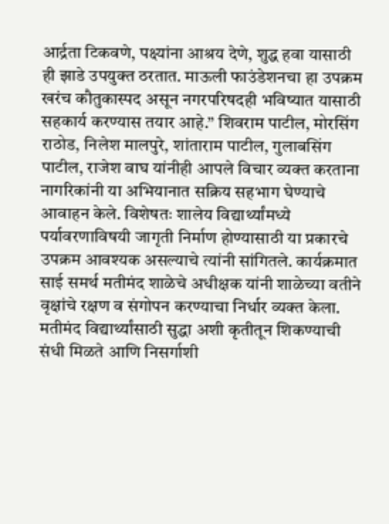आर्द्रता टिकवणे, पक्ष्यांना आश्रय देणे, शुद्ध हवा यासाठी ही झाडे उपयुक्त ठरतात. माऊली फाउंडेशनचा हा उपक्रम खरंच कौतुकास्पद असून नगरपरिषदही भविष्यात यासाठी सहकार्य करण्यास तयार आहे.” शिवराम पाटील, मोरसिंग राठोड, निलेश मालपुरे, शांताराम पाटील, गुलाबसिंग पाटील, राजेश वाघ यांनीही आपले विचार व्यक्त करताना नागरिकांनी या अभियानात सक्रिय सहभाग घेण्याचे आवाहन केले. विशेषतः शालेय विद्यार्थ्यांमध्ये पर्यावरणाविषयी जागृती निर्माण होण्यासाठी या प्रकारचे उपक्रम आवश्यक असल्याचे त्यांनी सांगितले. कार्यक्रमात साई समर्थ मतीमंद शाळेचे अधीक्षक यांनी शाळेच्या वतीने वृक्षांचे रक्षण व संगोपन करण्याचा निर्धार व्यक्त केला. मतीमंद विद्यार्थ्यांसाठी सुद्धा अशी कृतीतून शिकण्याची संधी मिळते आणि निसर्गाशी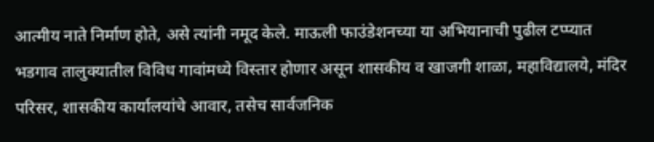आत्मीय नाते निर्माण होते, असे त्यांनी नमूद केले. माऊली फाउंडेशनच्या या अभियानाची पुढील टप्प्यात भडगाव तालुक्यातील विविध गावांमध्ये विस्तार होणार असून शासकीय व खाजगी शाळा, महाविद्यालये, मंदिर परिसर, शासकीय कार्यालयांचे आवार, तसेच सार्वजनिक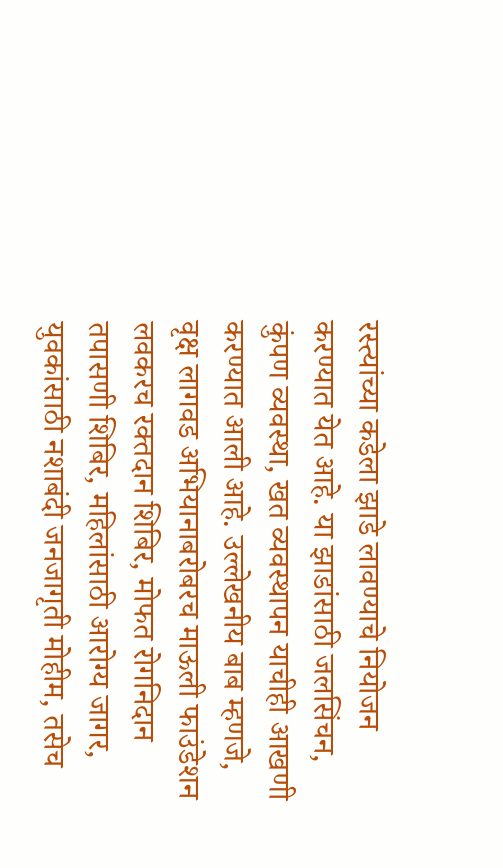रस्त्यांच्या कडेला झाडे लावण्याचे नियोजन करण्यात येत आहे. या झाडांसाठी जलसिंचन, कुंपण व्यवस्था, खत व्यवस्थापन याचीही आखणी करण्यात आली आहे. उल्लेखनीय बाब म्हणजे, वृक्ष लागवड अभियानाबरोबरच माऊली फाउंडेशन लवकरच रक्तदान शिबिर, मोफत रोगनिदान तपासणी शिबिर, महिलांसाठी आरोग्य जागर, युवकांसाठी नशाबंदी जनजागृती मोहीम, तसेच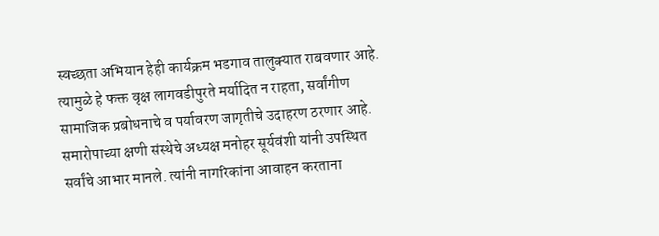स्वच्छता अभियान हेही कार्यक्रम भडगाव तालुक्यात राबवणार आहे. त्यामुळे हे फक्त वृक्ष लागवडीपुरते मर्यादित न राहता, सर्वांगीण सामाजिक प्रबोधनाचे व पर्यावरण जागृतीचे उदाहरण ठरणार आहे. समारोपाच्या क्षणी संस्थेचे अध्यक्ष मनोहर सूर्यवंशी यांनी उपस्थित सर्वांचे आभार मानले. त्यांनी नागरिकांना आवाहन करताना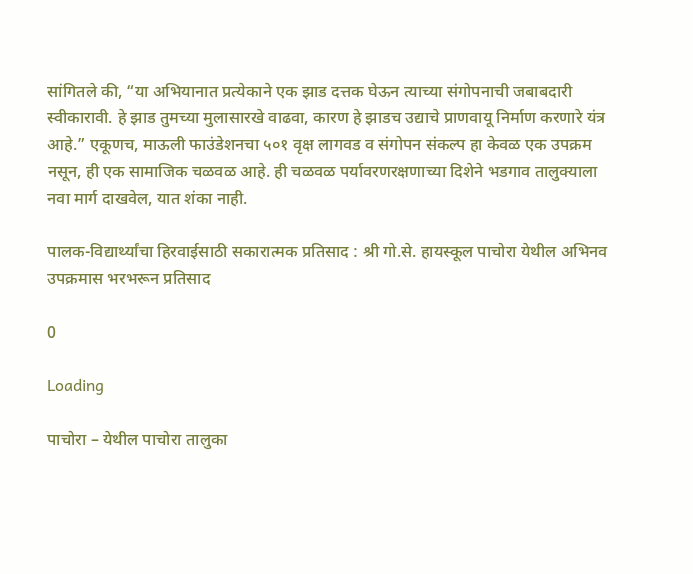सांगितले की, “या अभियानात प्रत्येकाने एक झाड दत्तक घेऊन त्याच्या संगोपनाची जबाबदारी स्वीकारावी. हे झाड तुमच्या मुलासारखे वाढवा, कारण हे झाडच उद्याचे प्राणवायू निर्माण करणारे यंत्र आहे.” एकूणच, माऊली फाउंडेशनचा ५०१ वृक्ष लागवड व संगोपन संकल्प हा केवळ एक उपक्रम नसून, ही एक सामाजिक चळवळ आहे. ही चळवळ पर्यावरणरक्षणाच्या दिशेने भडगाव तालुक्याला नवा मार्ग दाखवेल, यात शंका नाही.

पालक-विद्यार्थ्यांचा हिरवाईसाठी सकारात्मक प्रतिसाद : श्री गो.से. हायस्कूल पाचोरा येथील अभिनव उपक्रमास भरभरून प्रतिसाद

0

Loading

पाचोरा – येथील पाचोरा तालुका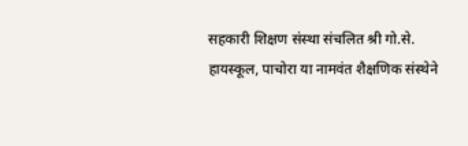सहकारी शिक्षण संस्था संचलित श्री गो.से. हायस्कूल, पाचोरा या नामवंत शैक्षणिक संस्थेने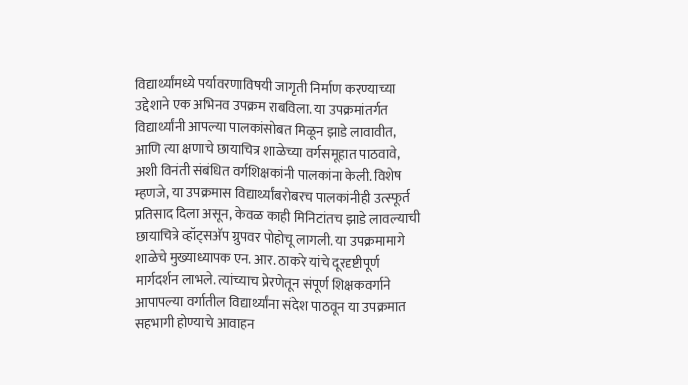विद्यार्थ्यांमध्ये पर्यावरणाविषयी जागृती निर्माण करण्याच्या उद्देशाने एक अभिनव उपक्रम राबविला. या उपक्रमांतर्गत विद्यार्थ्यांनी आपल्या पालकांसोबत मिळून झाडे लावावीत, आणि त्या क्षणाचे छायाचित्र शाळेच्या वर्गसमूहात पाठवावे, अशी विनंती संबंधित वर्गशिक्षकांनी पालकांना केली. विशेष म्हणजे, या उपक्रमास विद्यार्थ्यांबरोबरच पालकांनीही उत्स्फूर्त प्रतिसाद दिला असून, केवळ काही मिनिटांतच झाडे लावल्याची छायाचित्रे व्हॉट्सअ‍ॅप ग्रुपवर पोहोचू लागली. या उपक्रमामागे शाळेचे मुख्याध्यापक एन. आर. ठाकरे यांचे दूरदृष्टीपूर्ण मार्गदर्शन लाभले. त्यांच्याच प्रेरणेतून संपूर्ण शिक्षकवर्गाने आपापल्या वर्गातील विद्यार्थ्यांना संदेश पाठवून या उपक्रमात सहभागी होण्याचे आवाहन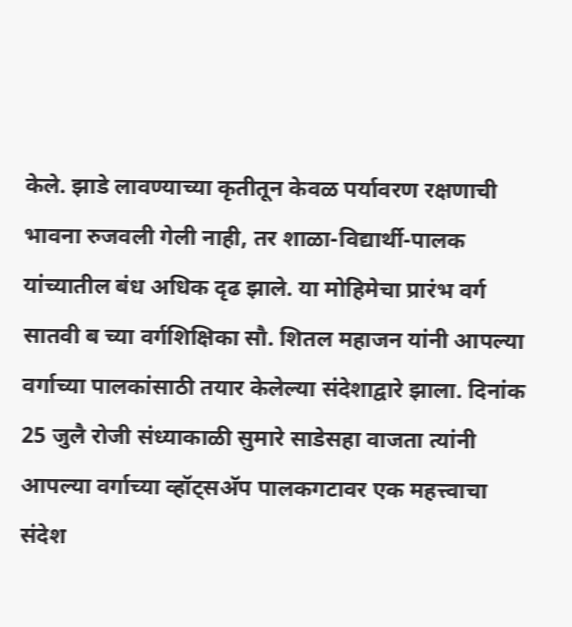केले. झाडे लावण्याच्या कृतीतून केवळ पर्यावरण रक्षणाची भावना रुजवली गेली नाही, तर शाळा-विद्यार्थी-पालक यांच्यातील बंध अधिक दृढ झाले. या मोहिमेचा प्रारंभ वर्ग सातवी ब च्या वर्गशिक्षिका सौ. शितल महाजन यांनी आपल्या वर्गाच्या पालकांसाठी तयार केलेल्या संदेशाद्वारे झाला. दिनांक 25 जुलै रोजी संध्याकाळी सुमारे साडेसहा वाजता त्यांनी आपल्या वर्गाच्या व्हॉट्सअ‍ॅप पालकगटावर एक महत्त्वाचा संदेश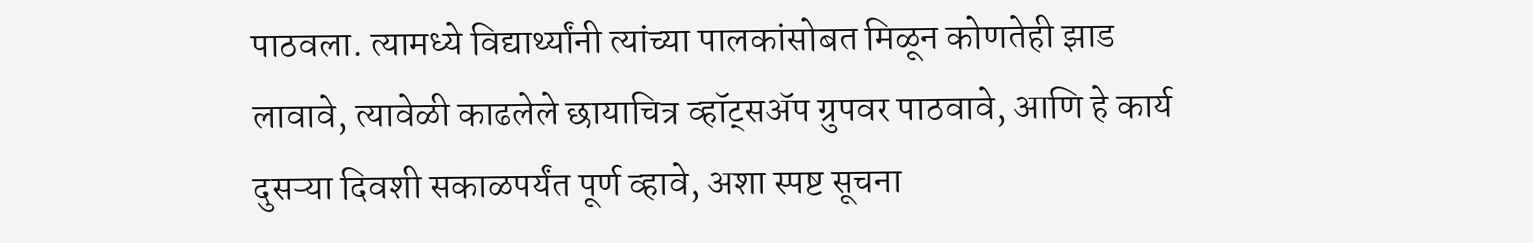पाठवला. त्यामध्ये विद्यार्थ्यांनी त्यांच्या पालकांसोबत मिळून कोणतेही झाड लावावे, त्यावेळी काढलेले छायाचित्र व्हॉट्सअ‍ॅप ग्रुपवर पाठवावे, आणि हे कार्य दुसऱ्या दिवशी सकाळपर्यंत पूर्ण व्हावे, अशा स्पष्ट सूचना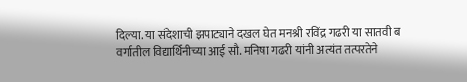दिल्या. या संदेशाची झपाट्याने दखल घेत मनश्री रविंद्र गढरी या सातवी ब वर्गातील विद्यार्थिनीच्या आई सौ. मनिषा गढरी यांनी अत्यंत तत्परतेने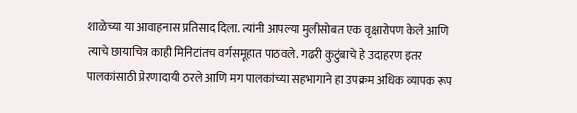शाळेच्या या आवाहनास प्रतिसाद दिला. त्यांनी आपल्या मुलीसोबत एक वृक्षारोपण केले आणि त्याचे छायाचित्र काही मिनिटांतच वर्गसमूहात पाठवले. गढरी कुटुंबाचे हे उदाहरण इतर पालकांसाठी प्रेरणादायी ठरले आणि मग पालकांच्या सहभागाने हा उपक्रम अधिक व्यापक रूप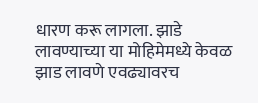धारण करू लागला. झाडे लावण्याच्या या मोहिमेमध्ये केवळ झाड लावणे एवढ्यावरच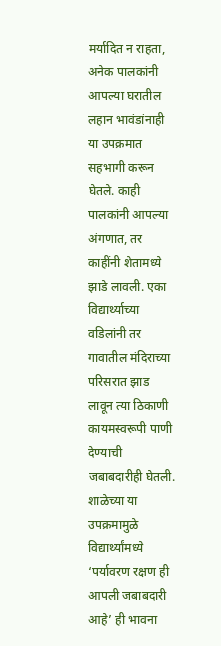मर्यादित न राहता, अनेक पालकांनी आपल्या घरातील लहान भावंडांनाही या उपक्रमात सहभागी करून घेतले. काही पालकांनी आपल्या अंगणात, तर काहींनी शेतामध्ये झाडे लावली. एका विद्यार्थ्याच्या वडिलांनी तर गावातील मंदिराच्या परिसरात झाड लावून त्या ठिकाणी कायमस्वरूपी पाणी देण्याची जबाबदारीही घेतली. शाळेच्या या उपक्रमामुळे विद्यार्थ्यांमध्ये ‘पर्यावरण रक्षण ही आपली जबाबदारी आहे’ ही भावना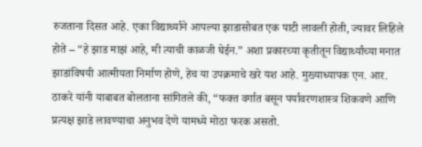रुजताना दिसत आहे. एका विद्यार्थ्याने आपल्या झाडासोबत एक पाटी लावली होती, ज्यावर लिहिले होते – “हे झाड माझं आहे, मी त्याची काळजी घेईन.” अशा प्रकारच्या कृतीतून विद्यार्थ्यांच्या मनात झाडांविषयी आत्मीयता निर्माण होणे, हेच या उपक्रमाचे खरे यश आहे. मुख्याध्यापक एन. आर. ठाकरे यांनी याबाबत बोलताना सांगितले की, “फक्त वर्गात बसून पर्यावरणशास्त्र शिकवणे आणि प्रत्यक्ष झाडे लावण्याचा अनुभव देणे यामध्ये मोठा फरक असतो.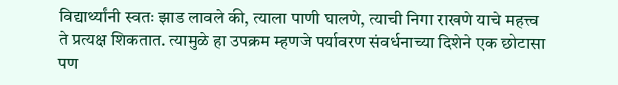विद्यार्थ्यांनी स्वतः झाड लावले की, त्याला पाणी घालणे, त्याची निगा राखणे याचे महत्त्व ते प्रत्यक्ष शिकतात. त्यामुळे हा उपक्रम म्हणजे पर्यावरण संवर्धनाच्या दिशेने एक छोटासा पण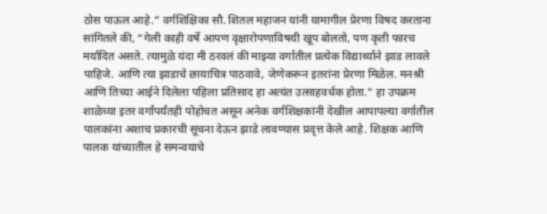ठोस पाऊल आहे.” वर्गशिक्षिका सौ. शितल महाजन यांनी यामागील प्रेरणा विषद करताना सांगितले की, “गेली काही वर्षे आपण वृक्षारोपणाविषयी खूप बोलतो, पण कृती फारच मर्यादित असते. त्यामुळे यंदा मी ठरवलं की माझ्या वर्गातील प्रत्येक विद्यार्थ्याने झाड लावले पाहिजे. आणि त्या झाडाचे छायाचित्र पाठवावे, जेणेकरून इतरांना प्रेरणा मिळेल. मनश्री आणि तिच्या आईने दिलेला पहिला प्रतिसाद हा अत्यंत उत्साहवर्धक होता.” हा उपक्रम शाळेच्या इतर वर्गांपर्यंतही पोहोचत असून अनेक वर्गशिक्षकांनी देखील आपापल्या वर्गातील पालकांना अशाच प्रकारची सूचना देऊन झाडे लावण्यास प्रवृत्त केले आहे. शिक्षक आणि पालक यांच्यातील हे समन्वयाचे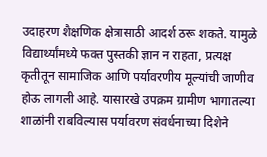उदाहरण शैक्षणिक क्षेत्रासाठी आदर्श ठरू शकते. यामुळे विद्यार्थ्यांमध्ये फक्त पुस्तकी ज्ञान न राहता, प्रत्यक्ष कृतीतून सामाजिक आणि पर्यावरणीय मूल्यांची जाणीव होऊ लागली आहे. यासारखे उपक्रम ग्रामीण भागातल्या शाळांनी राबविल्यास पर्यावरण संवर्धनाच्या दिशेने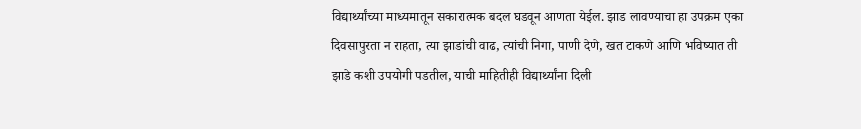विद्यार्थ्यांच्या माध्यमातून सकारात्मक बदल घडवून आणता येईल. झाड लावण्याचा हा उपक्रम एका दिवसापुरता न राहता, त्या झाडांची वाढ, त्यांची निगा, पाणी देणे, खत टाकणे आणि भविष्यात ती झाडे कशी उपयोगी पडतील, याची माहितीही विद्यार्थ्यांना दिली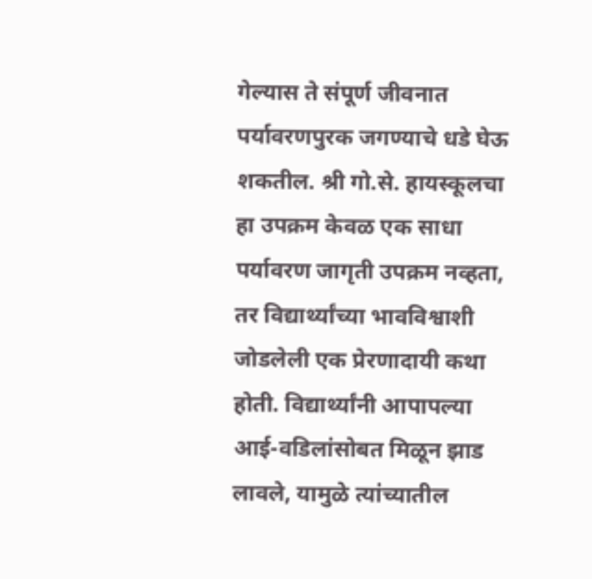गेल्यास ते संपूर्ण जीवनात पर्यावरणपुरक जगण्याचे धडे घेऊ शकतील. श्री गो.से. हायस्कूलचा हा उपक्रम केवळ एक साधा पर्यावरण जागृती उपक्रम नव्हता, तर विद्यार्थ्यांच्या भावविश्वाशी जोडलेली एक प्रेरणादायी कथा होती. विद्यार्थ्यांनी आपापल्या आई-वडिलांसोबत मिळून झाड लावले, यामुळे त्यांच्यातील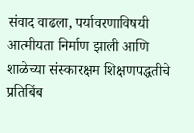संवाद वाढला, पर्यावरणाविषयी आत्मीयता निर्माण झाली आणि शाळेच्या संस्कारक्षम शिक्षणपद्धतीचे प्रतिबिंब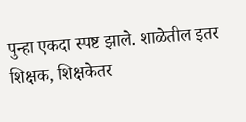पुन्हा एकदा स्पष्ट झाले. शाळेतील इतर शिक्षक, शिक्षकेतर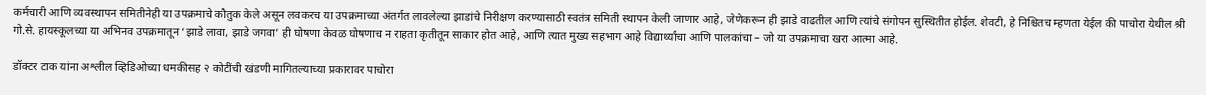कर्मचारी आणि व्यवस्थापन समितीनेही या उपक्रमाचे कौतुक केले असून लवकरच या उपक्रमाच्या अंतर्गत लावलेल्या झाडांचे निरीक्षण करण्यासाठी स्वतंत्र समिती स्थापन केली जाणार आहे, जेणेकरून ही झाडे वाढतील आणि त्यांचे संगोपन सुस्थितीत होईल. शेवटी, हे निश्चितच म्हणता येईल की पाचोरा येथील श्री गो.से. हायस्कूलच्या या अभिनव उपक्रमातून ‘झाडे लावा, झाडे जगवा’ ही घोषणा केवळ घोषणाच न राहता कृतीतून साकार होत आहे, आणि त्यात मुख्य सहभाग आहे विद्यार्थ्यांचा आणि पालकांचा – जो या उपक्रमाचा खरा आत्मा आहे.

डॉक्टर टाक यांना अश्लील व्हिडिओच्या धमकीसह २ कोटींची खंडणी मागितल्याच्या प्रकारावर पाचोरा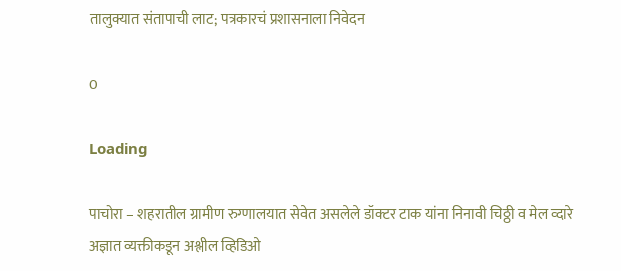तालुक्यात संतापाची लाट; पत्रकारचं प्रशासनाला निवेदन

0

Loading

पाचोरा – शहरातील ग्रामीण रुग्णालयात सेवेत असलेले डॉक्टर टाक यांना निनावी चिठ्ठी व मेल व्दारे अज्ञात व्यक्तीकडून अश्लील व्हिडिओ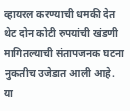व्हायरल करण्याची धमकी देत थेट दोन कोटी रुपयांची खंडणी मागितल्याची संतापजनक घटना नुकतीच उजेडात आली आहे. या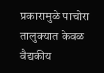प्रकारामुळे पाचोरा तालुक्यात केवळ वैद्यकीय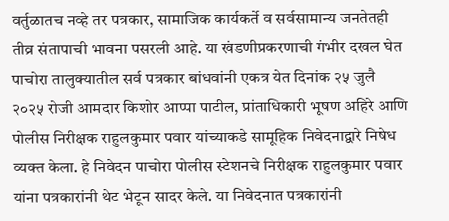वर्तुळातच नव्हे तर पत्रकार, सामाजिक कार्यकर्ते व सर्वसामान्य जनतेतही तीव्र संतापाची भावना पसरली आहे. या खंडणीप्रकरणाची गंभीर दखल घेत पाचोरा तालुक्यातील सर्व पत्रकार बांधवांनी एकत्र येत दिनांक २५ जुलै २०२५ रोजी आमदार किशोर आप्पा पाटील, प्रांताधिकारी भूषण अहिरे आणि पोलीस निरीक्षक राहुलकुमार पवार यांच्याकडे सामूहिक निवेदनाद्वारे निषेध व्यक्त केला. हे निवेदन पाचोरा पोलीस स्टेशनचे निरीक्षक राहुलकुमार पवार यांना पत्रकारांनी थेट भेटून सादर केले. या निवेदनात पत्रकारांनी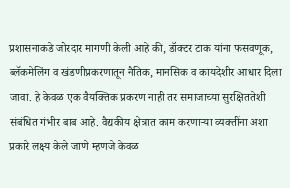प्रशासनाकडे जोरदार मागणी केली आहे की, डॉक्टर टाक यांना फसवणूक, ब्लॅकमेलिंग व खंडणीप्रकरणातून नैतिक, मानसिक व कायदेशीर आधार दिला जावा. हे केवळ एक वैयक्तिक प्रकरण नाही तर समाजाच्या सुरक्षिततेशी संबंधित गंभीर बाब आहे. वैद्यकीय क्षेत्रात काम करणाऱ्या व्यक्तींना अशा प्रकारे लक्ष्य केले जाणे म्हणजे केवळ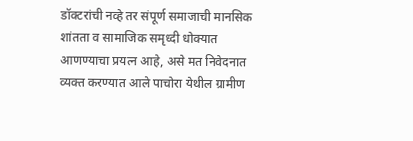डॉक्टरांची नव्हे तर संपूर्ण समाजाची मानसिक शांतता व सामाजिक समृध्दी धोक्यात आणण्याचा प्रयत्न आहे, असे मत निवेदनात व्यक्त करण्यात आले पाचोरा येथील ग्रामीण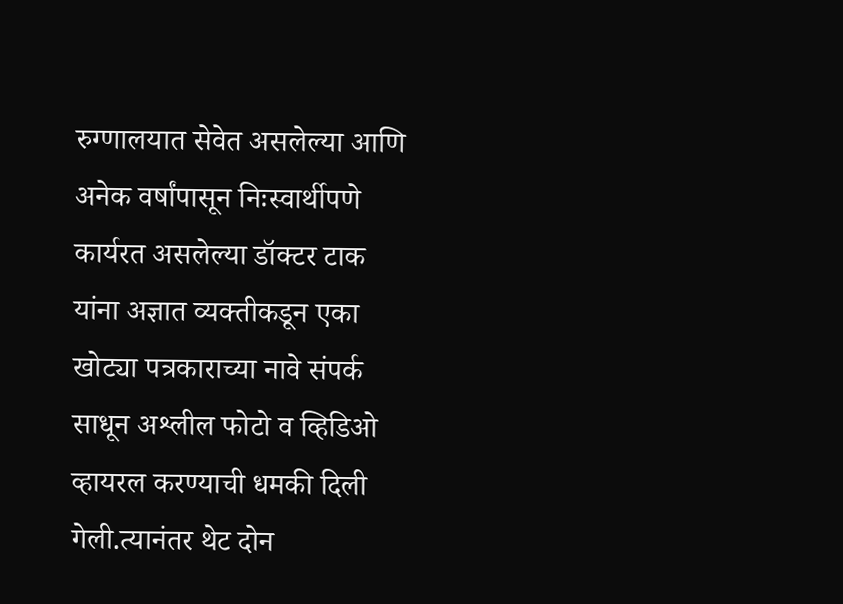रुग्णालयात सेवेत असलेल्या आणि अनेक वर्षांपासून निःस्वार्थीपणे कार्यरत असलेल्या डॉक्टर टाक यांना अज्ञात व्यक्तीकडून एका खोट्या पत्रकाराच्या नावे संपर्क साधून अश्लील फोटो व व्हिडिओ व्हायरल करण्याची धमकी दिली गेली.त्यानंतर थेट दोन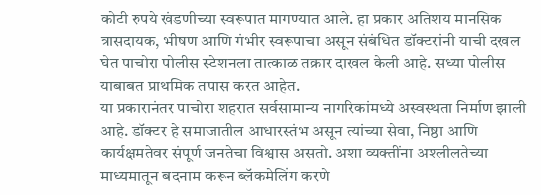कोटी रुपये खंडणीच्या स्वरूपात मागण्यात आले. हा प्रकार अतिशय मानसिक त्रासदायक, भीषण आणि गंभीर स्वरूपाचा असून संबंधित डॉक्टरांनी याची दखल घेत पाचोरा पोलीस स्टेशनला तात्काळ तक्रार दाखल केली आहे. सध्या पोलीस याबाबत प्राथमिक तपास करत आहेत.
या प्रकारानंतर पाचोरा शहरात सर्वसामान्य नागरिकांमध्ये अस्वस्थता निर्माण झाली आहे. डॉक्टर हे समाजातील आधारस्तंभ असून त्यांच्या सेवा, निष्ठा आणि कार्यक्षमतेवर संपूर्ण जनतेचा विश्वास असतो. अशा व्यक्तींना अश्लीलतेच्या माध्यमातून बदनाम करून ब्लॅकमेलिंग करणे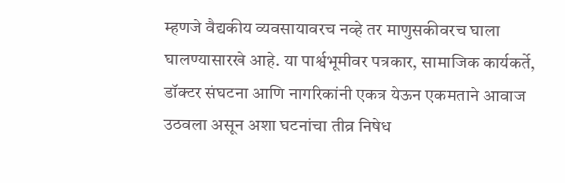म्हणजे वैद्यकीय व्यवसायावरच नव्हे तर माणुसकीवरच घाला घालण्यासारखे आहे. या पार्श्वभूमीवर पत्रकार, सामाजिक कार्यकर्ते, डॉक्टर संघटना आणि नागरिकांनी एकत्र येऊन एकमताने आवाज उठवला असून अशा घटनांचा तीव्र निषेध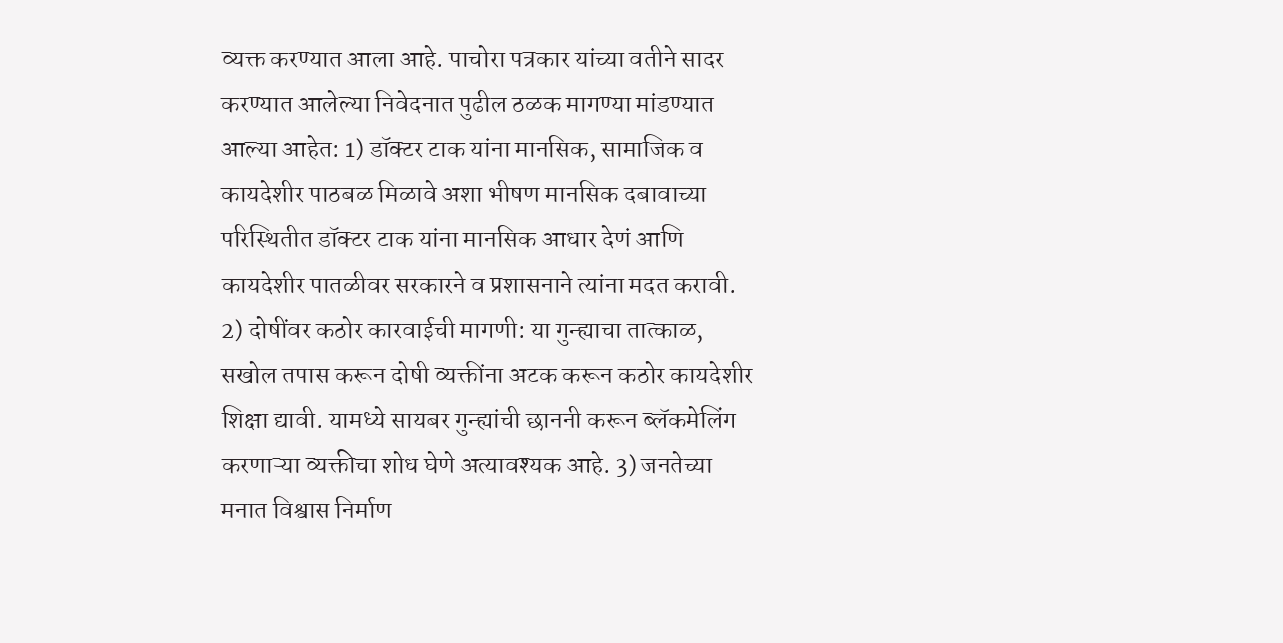व्यक्त करण्यात आला आहे. पाचोरा पत्रकार यांच्या वतीने सादर करण्यात आलेल्या निवेदनात पुढील ठळक मागण्या मांडण्यात आल्या आहेत: 1) डॉक्टर टाक यांना मानसिक, सामाजिक व कायदेशीर पाठबळ मिळावे अशा भीषण मानसिक दबावाच्या परिस्थितीत डॉक्टर टाक यांना मानसिक आधार देणं आणि कायदेशीर पातळीवर सरकारने व प्रशासनाने त्यांना मदत करावी. 2) दोषींवर कठोर कारवाईची मागणी: या गुन्ह्याचा तात्काळ, सखोल तपास करून दोषी व्यक्तींना अटक करून कठोर कायदेशीर शिक्षा द्यावी. यामध्ये सायबर गुन्ह्यांची छाननी करून ब्लॅकमेलिंग करणाऱ्या व्यक्तीचा शोध घेणे अत्यावश्यक आहे. 3) जनतेच्या मनात विश्वास निर्माण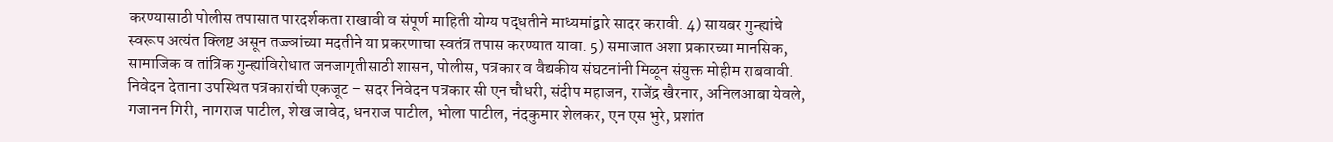करण्यासाठी पोलीस तपासात पारदर्शकता राखावी व संपूर्ण माहिती योग्य पद्धतीने माध्यमांद्वारे सादर करावी. 4) सायबर गुन्ह्यांचे स्वरूप अत्यंत क्लिष्ट असून तज्ज्ञांच्या मदतीने या प्रकरणाचा स्वतंत्र तपास करण्यात यावा. 5) समाजात अशा प्रकारच्या मानसिक, सामाजिक व तांत्रिक गुन्ह्यांविरोधात जनजागृतीसाठी शासन, पोलीस, पत्रकार व वैद्यकीय संघटनांनी मिळून संयुक्त मोहीम राबवावी.
निवेदन देताना उपस्थित पत्रकारांची एकजूट – सदर निवेदन पत्रकार सी एन चौधरी, संदीप महाजन, राजेंद्र खैरनार, अनिलआबा येवले, गजानन गिरी, नागराज पाटील, शेख जावेद, धनराज पाटील, भोला पाटील, नंदकुमार शेलकर, एन एस भुरे, प्रशांत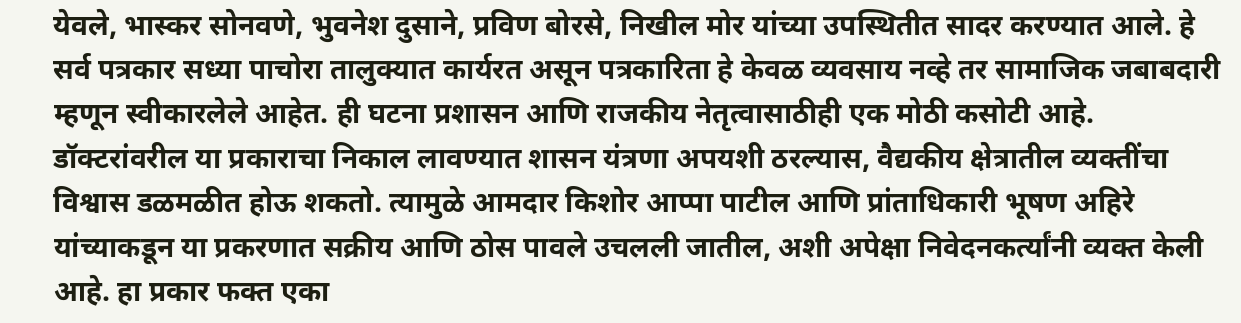येवले, भास्कर सोनवणे, भुवनेश दुसाने, प्रविण बोरसे, निखील मोर यांच्या उपस्थितीत सादर करण्यात आले. हे सर्व पत्रकार सध्या पाचोरा तालुक्यात कार्यरत असून पत्रकारिता हे केवळ व्यवसाय नव्हे तर सामाजिक जबाबदारी म्हणून स्वीकारलेले आहेत. ही घटना प्रशासन आणि राजकीय नेतृत्वासाठीही एक मोठी कसोटी आहे. डॉक्टरांवरील या प्रकाराचा निकाल लावण्यात शासन यंत्रणा अपयशी ठरल्यास, वैद्यकीय क्षेत्रातील व्यक्तींचा विश्वास डळमळीत होऊ शकतो. त्यामुळे आमदार किशोर आप्पा पाटील आणि प्रांताधिकारी भूषण अहिरे यांच्याकडून या प्रकरणात सक्रीय आणि ठोस पावले उचलली जातील, अशी अपेक्षा निवेदनकर्त्यांनी व्यक्त केली आहे. हा प्रकार फक्त एका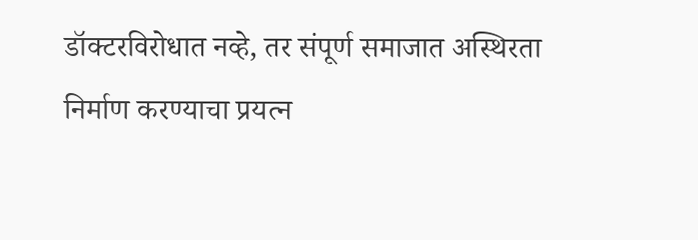डॉक्टरविरोधात नव्हे, तर संपूर्ण समाजात अस्थिरता निर्माण करण्याचा प्रयत्न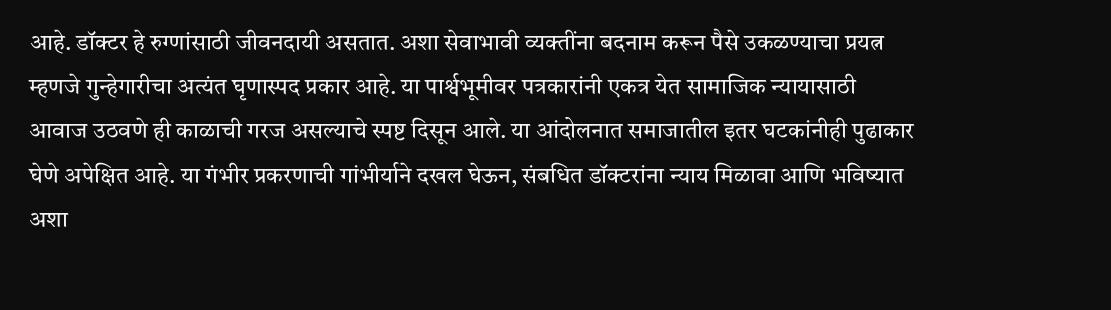आहे. डॉक्टर हे रुग्णांसाठी जीवनदायी असतात. अशा सेवाभावी व्यक्तींना बदनाम करून पैसे उकळण्याचा प्रयत्न म्हणजे गुन्हेगारीचा अत्यंत घृणास्पद प्रकार आहे. या पार्श्वभूमीवर पत्रकारांनी एकत्र येत सामाजिक न्यायासाठी आवाज उठवणे ही काळाची गरज असल्याचे स्पष्ट दिसून आले. या आंदोलनात समाजातील इतर घटकांनीही पुढाकार घेणे अपेक्षित आहे. या गंभीर प्रकरणाची गांभीर्याने दखल घेऊन, संबधित डॉक्टरांना न्याय मिळावा आणि भविष्यात अशा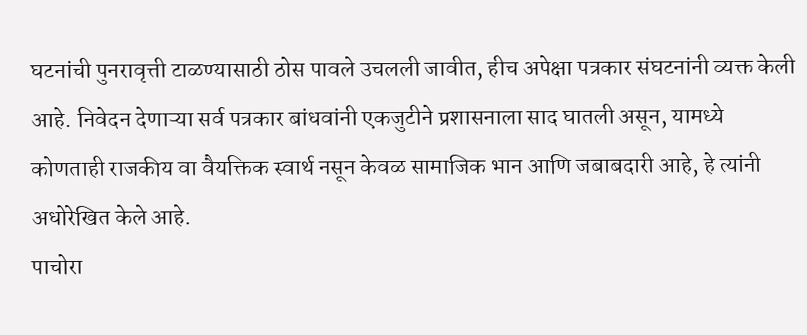घटनांची पुनरावृत्ती टाळण्यासाठी ठोस पावले उचलली जावीत, हीच अपेक्षा पत्रकार संघटनांनी व्यक्त केली आहे. निवेदन देणाऱ्या सर्व पत्रकार बांधवांनी एकजुटीने प्रशासनाला साद घातली असून, यामध्ये कोणताही राजकीय वा वैयक्तिक स्वार्थ नसून केवळ सामाजिक भान आणि जबाबदारी आहे, हे त्यांनी अधोरेखित केले आहे.
पाचोरा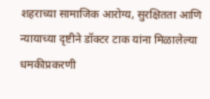शहराच्या सामाजिक आरोग्य, सुरक्षितता आणि न्यायाच्या दृष्टीने डॉक्टर टाक यांना मिळालेल्या धमकीप्रकरणी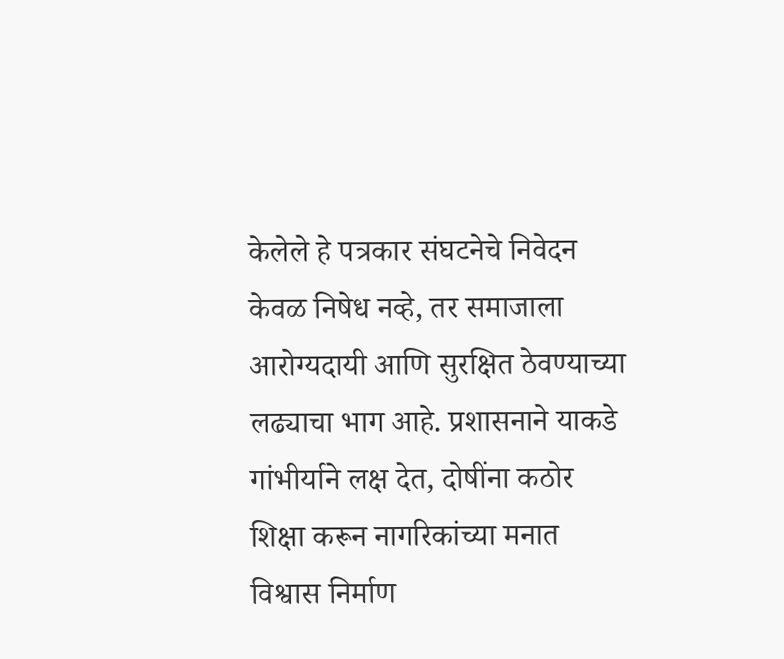केलेले हे पत्रकार संघटनेचे निवेदन केवळ निषेध नव्हे, तर समाजाला आरोग्यदायी आणि सुरक्षित ठेवण्याच्या लढ्याचा भाग आहे. प्रशासनाने याकडे गांभीर्याने लक्ष देत, दोषींना कठोर शिक्षा करून नागरिकांच्या मनात विश्वास निर्माण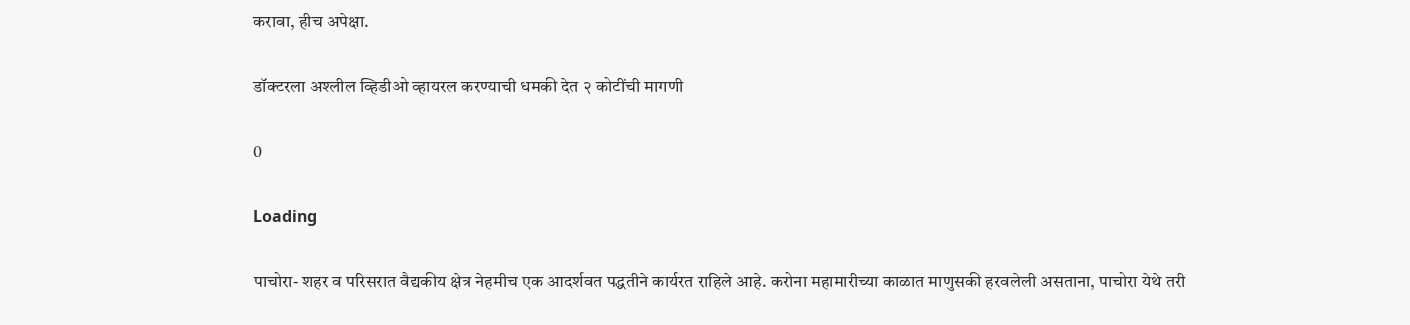करावा, हीच अपेक्षा.

डॉक्टरला अश्लील व्हिडीओ व्हायरल करण्याची धमकी देत २ कोटींची मागणी

0

Loading

पाचोरा- शहर व परिसरात वैद्यकीय क्षेत्र नेहमीच एक आदर्शवत पद्धतीने कार्यरत राहिले आहे. करोना महामारीच्या काळात माणुसकी हरवलेली असताना, पाचोरा येथे तरी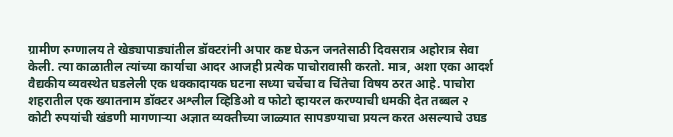ग्रामीण रुग्णालय ते खेड्यापाड्यांतील डॉक्टरांनी अपार कष्ट घेऊन जनतेसाठी दिवसरात्र अहोरात्र सेवा केली. त्या काळातील त्यांच्या कार्याचा आदर आजही प्रत्येक पाचोरावासी करतो. मात्र, अशा एका आदर्श वैद्यकीय व्यवस्थेत घडलेली एक धक्कादायक घटना सध्या चर्चेचा व चिंतेचा विषय ठरत आहे. पाचोरा शहरातील एक ख्यातनाम डॉक्टर अश्लील व्हिडिओ व फोटो व्हायरल करण्याची धमकी देत तब्बल २ कोटी रुपयांची खंडणी मागणाऱ्या अज्ञात व्यक्तीच्या जाळ्यात सापडण्याचा प्रयत्न करत असल्याचे उघड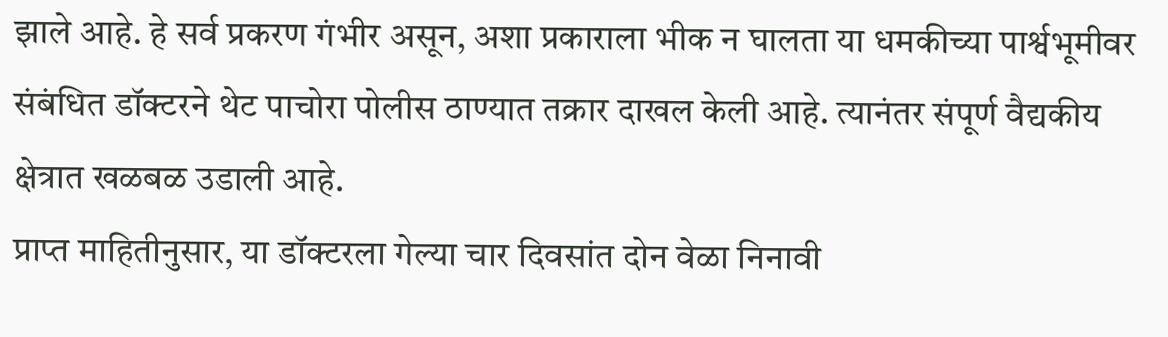झाले आहे. हे सर्व प्रकरण गंभीर असून, अशा प्रकाराला भीक न घालता या धमकीच्या पार्श्वभूमीवर संबंधित डॉक्टरने थेट पाचोरा पोलीस ठाण्यात तक्रार दाखल केली आहे. त्यानंतर संपूर्ण वैद्यकीय क्षेत्रात खळबळ उडाली आहे.
प्राप्त माहितीनुसार, या डॉक्टरला गेल्या चार दिवसांत दोन वेळा निनावी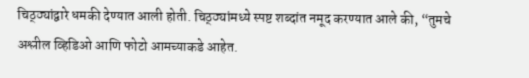चिठ्ठ्यांद्वारे धमकी देण्यात आली होती. चिठ्ठ्यांमध्ये स्पष्ट शब्दांत नमूद करण्यात आले की, “तुमचे अश्लील व्हिडिओ आणि फोटो आमच्याकडे आहेत.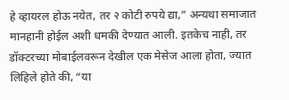हे व्हायरल होऊ नयेत, तर २ कोटी रुपये द्या,” अन्यथा समाजात मानहानी होईल अशी धमकी देण्यात आली. इतकेच नाही, तर डॉक्टरच्या मोबाईलवरून देखील एक मेसेज आला होता, ज्यात लिहिले होते की, “या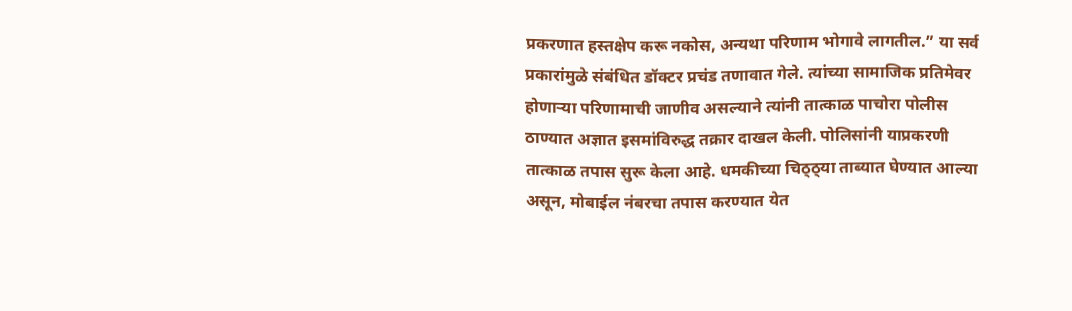प्रकरणात हस्तक्षेप करू नकोस, अन्यथा परिणाम भोगावे लागतील.” या सर्व प्रकारांमुळे संबंधित डॉक्टर प्रचंड तणावात गेले. त्यांच्या सामाजिक प्रतिमेवर होणाऱ्या परिणामाची जाणीव असल्याने त्यांनी तात्काळ पाचोरा पोलीस ठाण्यात अज्ञात इसमांविरुद्ध तक्रार दाखल केली. पोलिसांनी याप्रकरणी तात्काळ तपास सुरू केला आहे. धमकीच्या चिठ्ठ्या ताब्यात घेण्यात आल्या असून, मोबाईल नंबरचा तपास करण्यात येत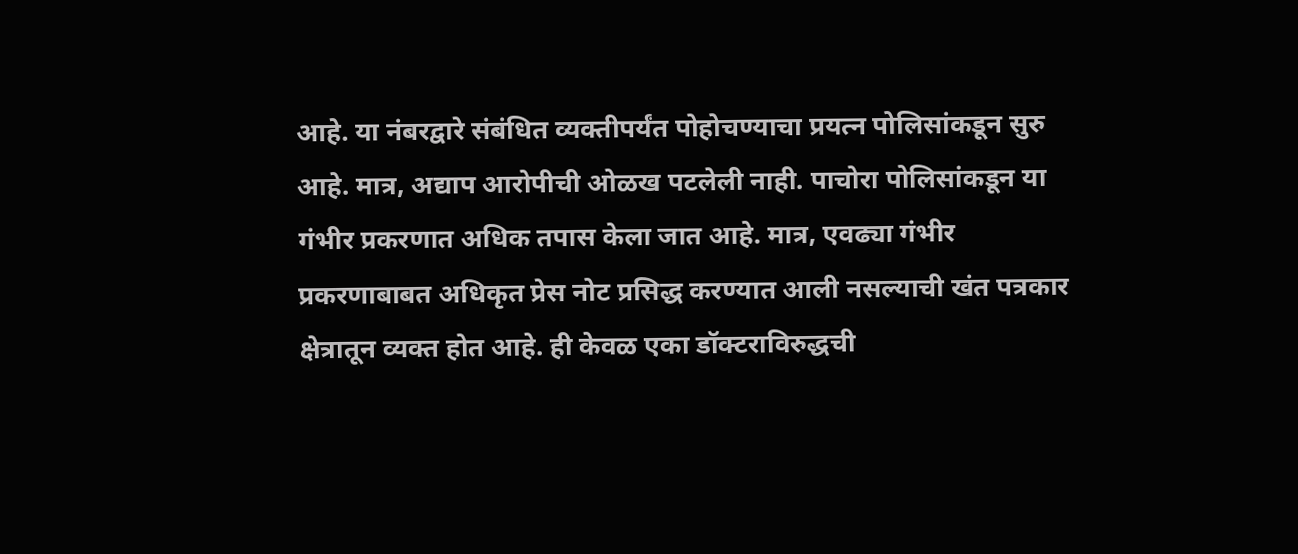आहे. या नंबरद्वारे संबंधित व्यक्तीपर्यंत पोहोचण्याचा प्रयत्न पोलिसांकडून सुरु आहे. मात्र, अद्याप आरोपीची ओळख पटलेली नाही. पाचोरा पोलिसांकडून या गंभीर प्रकरणात अधिक तपास केला जात आहे. मात्र, एवढ्या गंभीर प्रकरणाबाबत अधिकृत प्रेस नोट प्रसिद्ध करण्यात आली नसल्याची खंत पत्रकार क्षेत्रातून व्यक्त होत आहे. ही केवळ एका डॉक्टराविरुद्धची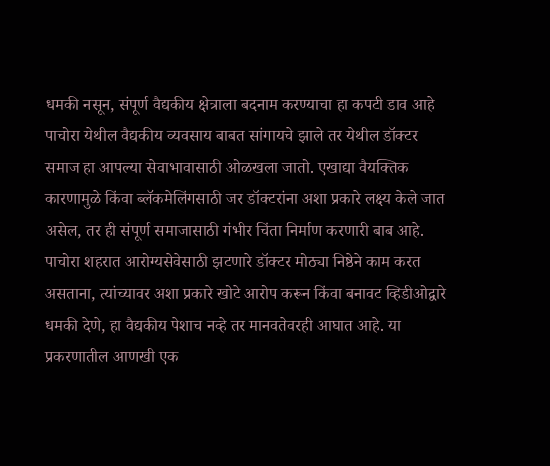धमकी नसून, संपूर्ण वैद्यकीय क्षेत्राला बदनाम करण्याचा हा कपटी डाव आहे पाचोरा येथील वैद्यकीय व्यवसाय बाबत सांगायचे झाले तर येथील डॉक्टर समाज हा आपल्या सेवाभावासाठी ओळखला जातो. एखाद्या वैयक्तिक कारणामुळे किंवा ब्लॅकमेलिंगसाठी जर डॉक्टरांना अशा प्रकारे लक्ष्य केले जात असेल, तर ही संपूर्ण समाजासाठी गंभीर चिंता निर्माण करणारी बाब आहे. पाचोरा शहरात आरोग्यसेवेसाठी झटणारे डॉक्टर मोठ्या निष्ठेने काम करत असताना, त्यांच्यावर अशा प्रकारे खोटे आरोप करून किंवा बनावट व्हिडीओद्वारे धमकी देणे, हा वैद्यकीय पेशाच नव्हे तर मानवतेवरही आघात आहे. या प्रकरणातील आणखी एक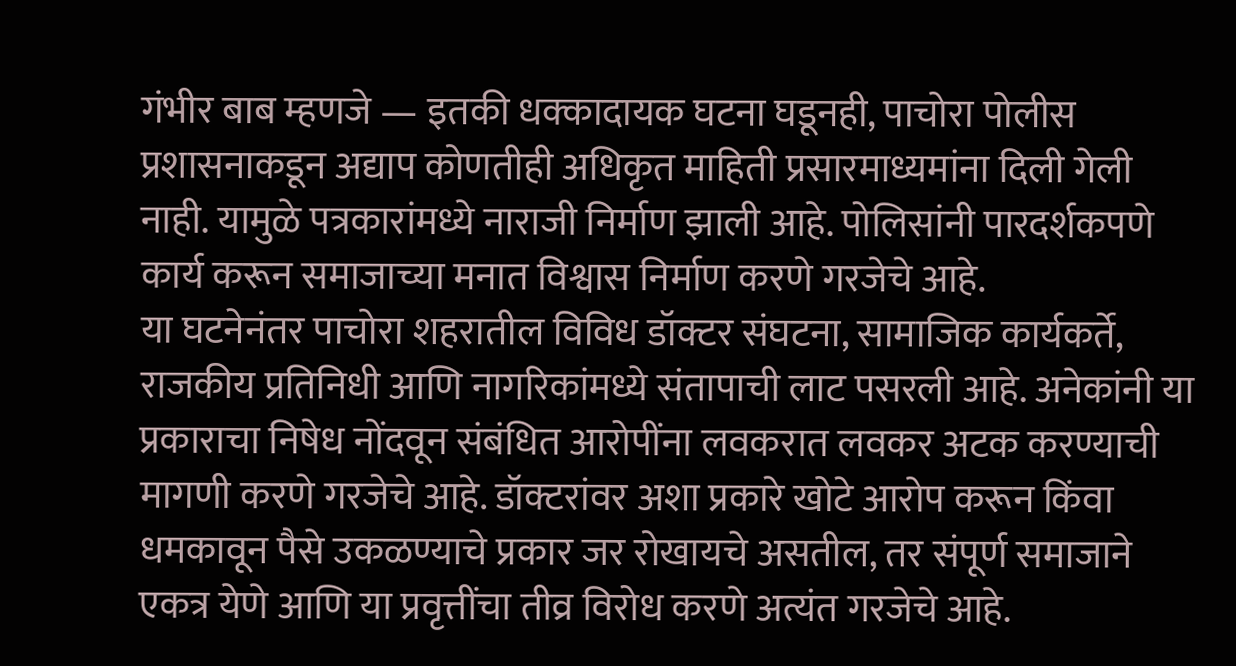गंभीर बाब म्हणजे — इतकी धक्कादायक घटना घडूनही, पाचोरा पोलीस प्रशासनाकडून अद्याप कोणतीही अधिकृत माहिती प्रसारमाध्यमांना दिली गेली नाही. यामुळे पत्रकारांमध्ये नाराजी निर्माण झाली आहे. पोलिसांनी पारदर्शकपणे कार्य करून समाजाच्या मनात विश्वास निर्माण करणे गरजेचे आहे.
या घटनेनंतर पाचोरा शहरातील विविध डॉक्टर संघटना, सामाजिक कार्यकर्ते, राजकीय प्रतिनिधी आणि नागरिकांमध्ये संतापाची लाट पसरली आहे. अनेकांनी या प्रकाराचा निषेध नोंदवून संबंधित आरोपींना लवकरात लवकर अटक करण्याची मागणी करणे गरजेचे आहे. डॉक्टरांवर अशा प्रकारे खोटे आरोप करून किंवा धमकावून पैसे उकळण्याचे प्रकार जर रोखायचे असतील, तर संपूर्ण समाजाने एकत्र येणे आणि या प्रवृत्तींचा तीव्र विरोध करणे अत्यंत गरजेचे आहे.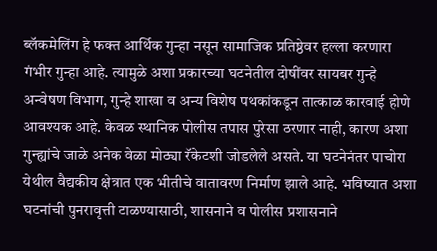ब्लॅकमेलिंग हे फक्त आर्थिक गुन्हा नसून सामाजिक प्रतिष्ठेवर हल्ला करणारा गंभीर गुन्हा आहे. त्यामुळे अशा प्रकारच्या घटनेतील दोषींवर सायबर गुन्हे अन्वेषण विभाग, गुन्हे शाखा व अन्य विशेष पथकांकडून तात्काळ कारवाई होणे आवश्यक आहे. केवळ स्थानिक पोलीस तपास पुरेसा ठरणार नाही, कारण अशा गुन्ह्यांचे जाळे अनेक वेळा मोठ्या रॅकेटशी जोडलेले असते. या घटनेनंतर पाचोरा येथील वैद्यकीय क्षेत्रात एक भीतीचे वातावरण निर्माण झाले आहे. भविष्यात अशा घटनांची पुनरावृत्ती टाळण्यासाठी, शासनाने व पोलीस प्रशासनाने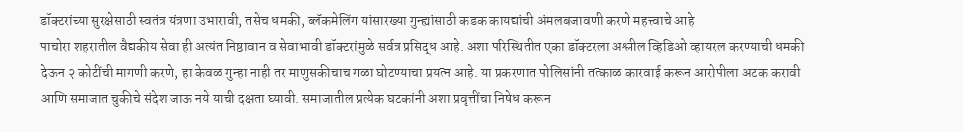डॉक्टरांच्या सुरक्षेसाठी स्वतंत्र यंत्रणा उभारावी, तसेच धमकी, ब्लॅकमेलिंग यांसारख्या गुन्ह्यांसाठी कडक कायद्यांची अंमलबजावणी करणे महत्त्वाचे आहे
पाचोरा शहरातील वैद्यकीय सेवा ही अत्यंत निष्ठावान व सेवाभावी डॉक्टरांमुळे सर्वत्र प्रसिद्ध आहे. अशा परिस्थितीत एका डॉक्टरला अश्लील व्हिडिओ व्हायरल करण्याची धमकी देऊन २ कोटींची मागणी करणे, हा केवळ गुन्हा नाही तर माणुसकीचाच गळा घोटण्याचा प्रयत्न आहे. या प्रकरणात पोलिसांनी तत्काळ कारवाई करून आरोपीला अटक करावी आणि समाजात चुकीचे संदेश जाऊ नये याची दक्षता घ्यावी. समाजातील प्रत्येक घटकांनी अशा प्रवृत्तींचा निषेध करून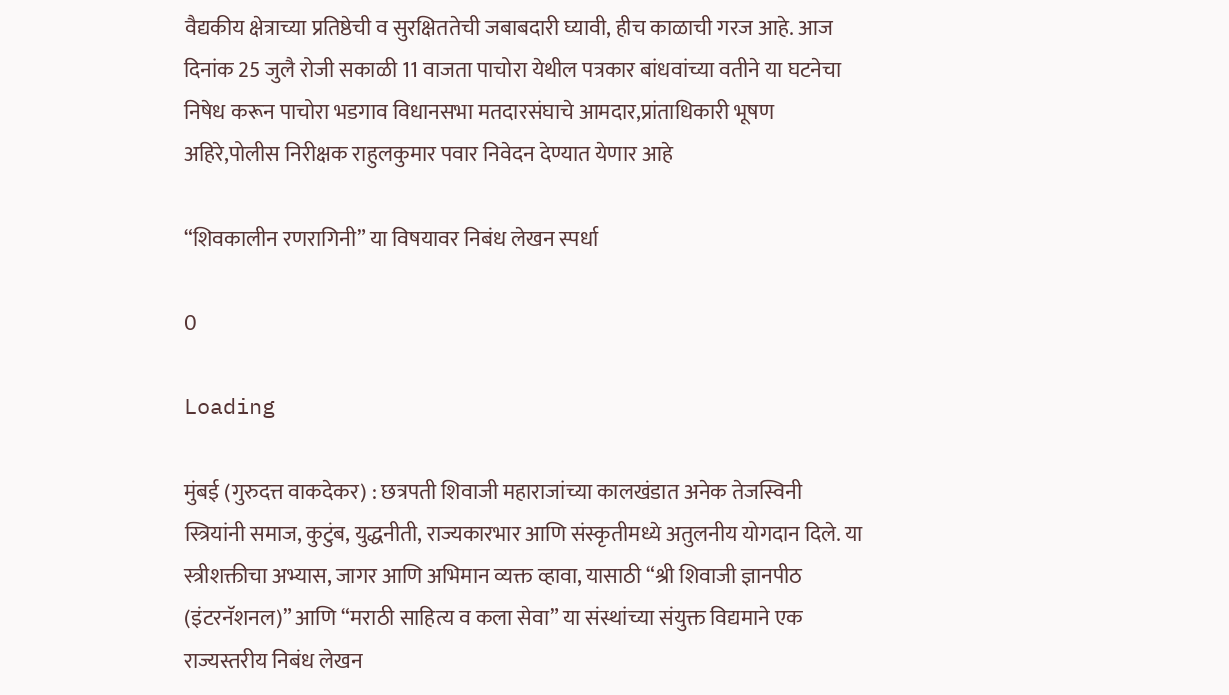वैद्यकीय क्षेत्राच्या प्रतिष्ठेची व सुरक्षिततेची जबाबदारी घ्यावी, हीच काळाची गरज आहे. आज दिनांक 25 जुलै रोजी सकाळी 11 वाजता पाचोरा येथील पत्रकार बांधवांच्या वतीने या घटनेचा निषेध करून पाचोरा भडगाव विधानसभा मतदारसंघाचे आमदार,प्रांताधिकारी भूषण अहिरे,पोलीस निरीक्षक राहुलकुमार पवार निवेदन देण्यात येणार आहे

“शिवकालीन रणरागिनी” या विषयावर निबंध लेखन स्पर्धा

0

Loading

मुंबई (गुरुदत्त वाकदेकर) : छत्रपती शिवाजी महाराजांच्या कालखंडात अनेक तेजस्विनी स्त्रियांनी समाज, कुटुंब, युद्धनीती, राज्यकारभार आणि संस्कृतीमध्ये अतुलनीय योगदान दिले. या स्त्रीशक्तीचा अभ्यास, जागर आणि अभिमान व्यक्त व्हावा, यासाठी “श्री शिवाजी ज्ञानपीठ (इंटरनॅशनल)” आणि “मराठी साहित्य व कला सेवा” या संस्थांच्या संयुक्त विद्यमाने एक राज्यस्तरीय निबंध लेखन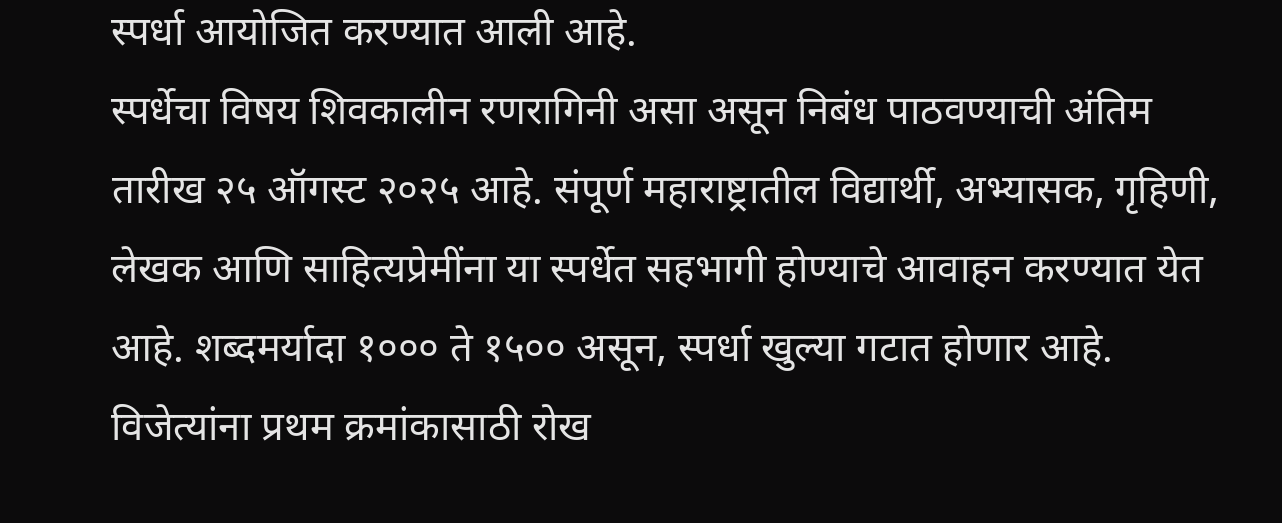स्पर्धा आयोजित करण्यात आली आहे.
स्पर्धेचा विषय शिवकालीन रणरागिनी असा असून निबंध पाठवण्याची अंतिम तारीख २५ ऑगस्ट २०२५ आहे. संपूर्ण महाराष्ट्रातील विद्यार्थी, अभ्यासक, गृहिणी, लेखक आणि साहित्यप्रेमींना या स्पर्धेत सहभागी होण्याचे आवाहन करण्यात येत आहे. शब्दमर्यादा १००० ते १५०० असून, स्पर्धा खुल्या गटात होणार आहे. विजेत्यांना प्रथम क्रमांकासाठी रोख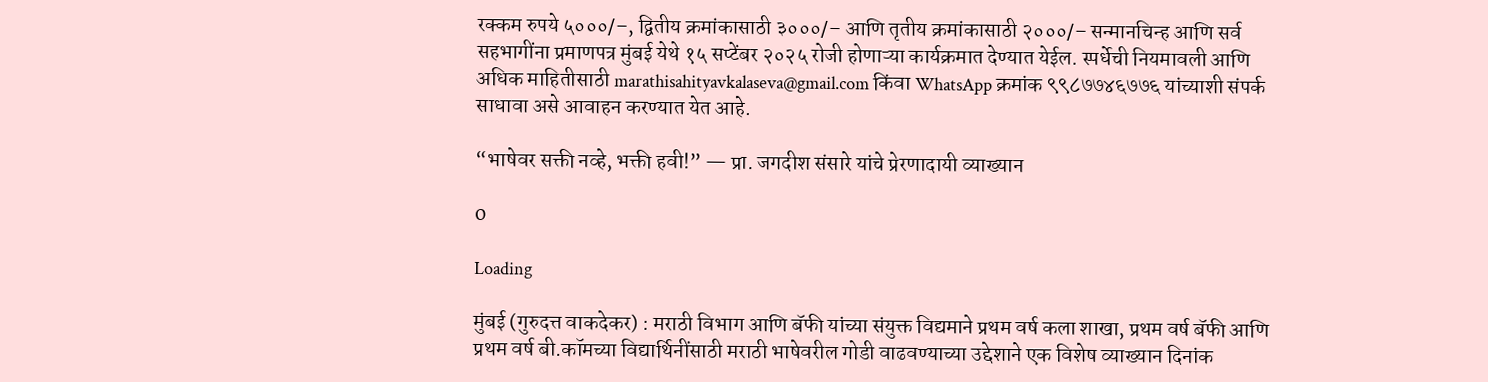रक्कम रुपये ५०००/–, द्वितीय क्रमांकासाठी ३०००/– आणि तृतीय क्रमांकासाठी २०००/– सन्मानचिन्ह आणि सर्व सहभागींना प्रमाणपत्र मुंबई येथे १५ सप्टेंबर २०२५ रोजी होणाऱ्या कार्यक्रमात देण्यात येईल. स्पर्धेची नियमावली आणि अधिक माहितीसाठी marathisahityavkalaseva@gmail.com किंवा WhatsApp क्रमांक ९९८७७४६७७६ यांच्याशी संपर्क साधावा असे आवाहन करण्यात येत आहे.

“भाषेवर सक्ती नव्हे, भक्ती हवी!” — प्रा. जगदीश संसारे यांचे प्रेरणादायी व्याख्यान

0

Loading

मुंबई (गुरुदत्त वाकदेकर) : मराठी विभाग आणि बॅफी यांच्या संयुक्त विद्यमाने प्रथम वर्ष कला शाखा, प्रथम वर्ष बॅफी आणि प्रथम वर्ष बी.कॉमच्या विद्यार्थिनींसाठी मराठी भाषेवरील गोडी वाढवण्याच्या उद्देशाने एक विशेष व्याख्यान दिनांक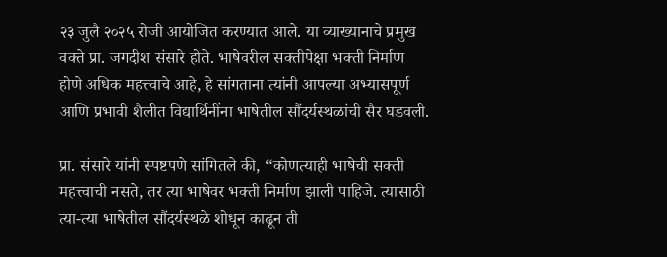२३ जुलै २०२५ रोजी आयोजित करण्यात आले. या व्याख्यानाचे प्रमुख वक्ते प्रा. जगदीश संसारे होते. भाषेवरील सक्तीपेक्षा भक्ती निर्माण होणे अधिक महत्त्वाचे आहे, हे सांगताना त्यांनी आपल्या अभ्यासपूर्ण आणि प्रभावी शैलीत विद्यार्थिनींना भाषेतील सौंदर्यस्थळांची सैर घडवली.

प्रा. संसारे यांनी स्पष्टपणे सांगितले की, “कोणत्याही भाषेची सक्ती महत्त्वाची नसते, तर त्या भाषेवर भक्ती निर्माण झाली पाहिजे. त्यासाठी त्या-त्या भाषेतील सौंदर्यस्थळे शोधून काढून ती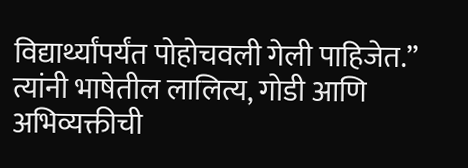विद्यार्थ्यांपर्यंत पोहोचवली गेली पाहिजेत.” त्यांनी भाषेतील लालित्य, गोडी आणि अभिव्यक्तीची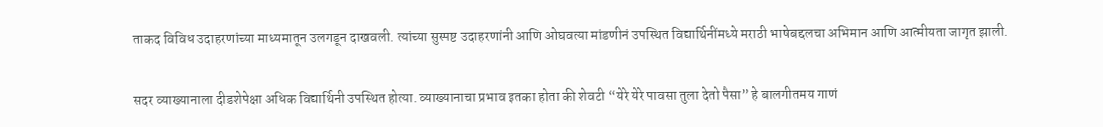ताकद विविध उदाहरणांच्या माध्यमातून उलगडून दाखवली. त्यांच्या सुस्पष्ट उदाहरणांनी आणि ओघवत्या मांडणीनं उपस्थित विद्यार्थिनींमध्ये मराठी भाषेबद्दलचा अभिमान आणि आत्मीयता जागृत झाली.

सदर व्याख्यानाला दीडशेपेक्षा अधिक विद्यार्थिनी उपस्थित होत्या. व्याख्यानाचा प्रभाव इतका होता की शेवटी “येरे येरे पावसा तुला देतो पैसा” हे बालगीतमय गाणं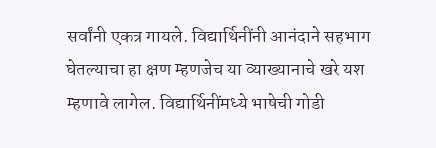सर्वांनी एकत्र गायले. विद्यार्थिनींनी आनंदाने सहभाग घेतल्याचा हा क्षण म्हणजेच या व्याख्यानाचे खरे यश म्हणावे लागेल. विद्यार्थिनींमध्ये भाषेची गोडी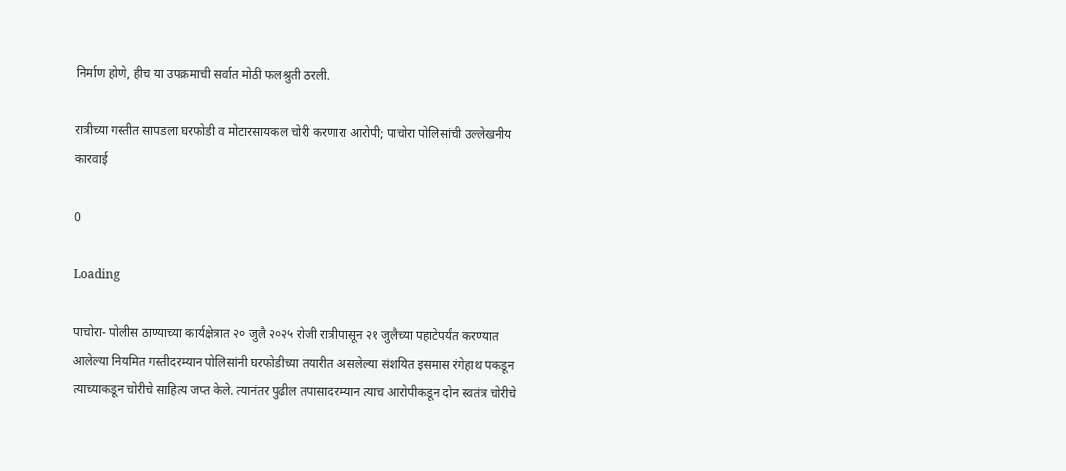निर्माण होणे, हीच या उपक्रमाची सर्वात मोठी फलश्रुती ठरली.

रात्रीच्या गस्तीत सापडला घरफोडी व मोटारसायकल चोरी करणारा आरोपी; पाचोरा पोलिसांची उल्लेखनीय कारवाई

0

Loading

पाचोरा- पोलीस ठाण्याच्या कार्यक्षेत्रात २० जुलै २०२५ रोजी रात्रीपासून २१ जुलैच्या पहाटेपर्यंत करण्यात आलेल्या नियमित गस्तीदरम्यान पोलिसांनी घरफोडीच्या तयारीत असलेल्या संशयित इसमास रंगेहाथ पकडून त्याच्याकडून चोरीचे साहित्य जप्त केले. त्यानंतर पुढील तपासादरम्यान त्याच आरोपीकडून दोन स्वतंत्र चोरीचे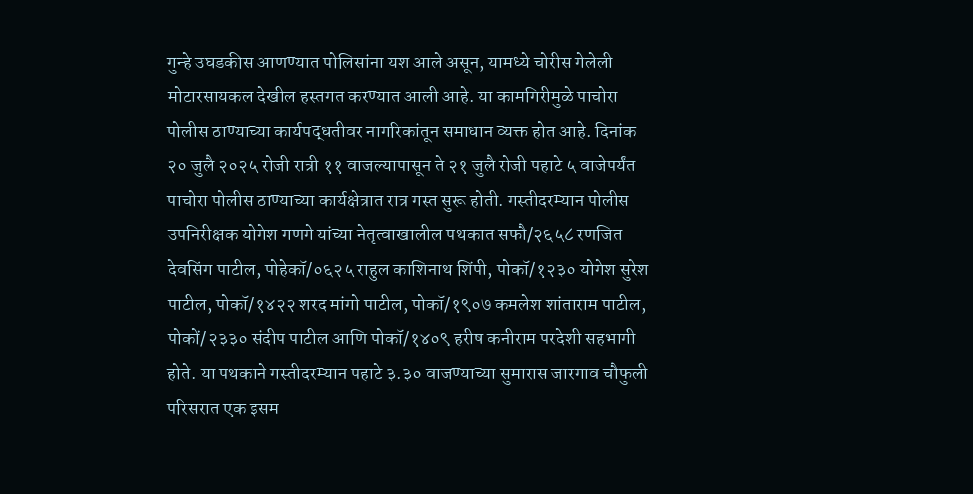गुन्हे उघडकीस आणण्यात पोलिसांना यश आले असून, यामध्ये चोरीस गेलेली मोटारसायकल देखील हस्तगत करण्यात आली आहे. या कामगिरीमुळे पाचोरा पोलीस ठाण्याच्या कार्यपद्धतीवर नागरिकांतून समाधान व्यक्त होत आहे. दिनांक २० जुलै २०२५ रोजी रात्री ११ वाजल्यापासून ते २१ जुलै रोजी पहाटे ५ वाजेपर्यंत पाचोरा पोलीस ठाण्याच्या कार्यक्षेत्रात रात्र गस्त सुरू होती. गस्तीदरम्यान पोलीस उपनिरीक्षक योगेश गणगे यांच्या नेतृत्वाखालील पथकात सफौ/२६५८ रणजित देवसिंग पाटील, पोहेकॉ/०६२५ राहुल काशिनाथ शिंपी, पोकॉ/१२३० योगेश सुरेश पाटील, पोकॉ/१४२२ शरद मांगो पाटील, पोकॉ/१९०७ कमलेश शांताराम पाटील, पोकों/२३३० संदीप पाटील आणि पोकॉ/१४०९ हरीष कनीराम परदेशी सहभागी होते. या पथकाने गस्तीदरम्यान पहाटे ३.३० वाजण्याच्या सुमारास जारगाव चौफुली परिसरात एक इसम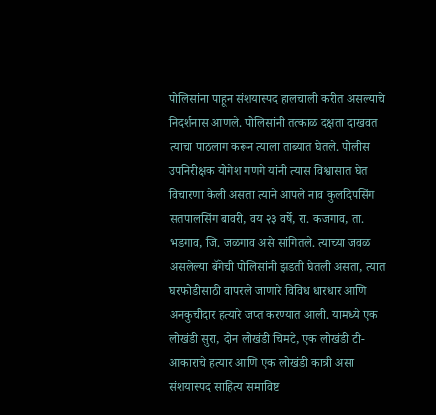पोलिसांना पाहून संशयास्पद हालचाली करीत असल्याचे निदर्शनास आणले. पोलिसांनी तत्काळ दक्षता दाखवत त्याचा पाठलाग करून त्याला ताब्यात घेतले. पोलीस उपनिरीक्षक योगेश गणगे यांनी त्यास विश्वासात घेत विचारणा केली असता त्याने आपले नाव कुलदिपसिंग सतपालसिंग बावरी, वय २३ वर्षे, रा. कजगाव, ता. भडगाव, जि. जळगाव असे सांगितले. त्याच्या जवळ असलेल्या बॅगेची पोलिसांनी झडती घेतली असता, त्यात घरफोडीसाठी वापरले जाणारे विविध धारधार आणि अनकुचीदार हत्यारे जप्त करण्यात आली. यामध्ये एक लोखंडी सुरा, दोन लोखंडी चिमटे, एक लोखंडी टी-आकाराचे हत्यार आणि एक लोखंडी कात्री असा संशयास्पद साहित्य समाविष्ट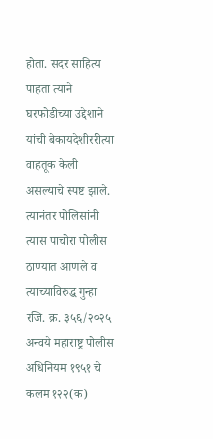होता. सदर साहित्य पाहता त्याने घरफोडीच्या उद्देशाने यांची बेकायदेशीररीत्या वाहतूक केली असल्याचे स्पष्ट झाले. त्यानंतर पोलिसांनी त्यास पाचोरा पोलीस ठाण्यात आणले व त्याच्याविरुद्ध गुन्हा रजि. क्र. ३५६/२०२५ अन्वये महाराष्ट्र पोलीस अधिनियम १९५१ चे कलम १२२(क)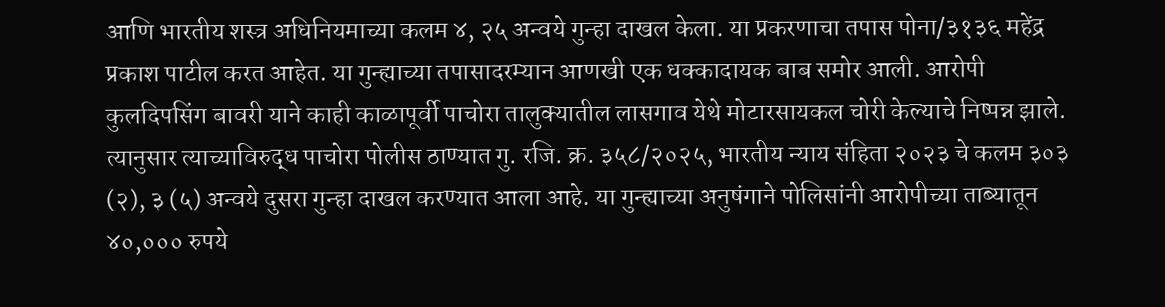आणि भारतीय शस्त्र अधिनियमाच्या कलम ४, २५ अन्वये गुन्हा दाखल केला. या प्रकरणाचा तपास पोना/३१३६ महेंद्र प्रकाश पाटील करत आहेत. या गुन्ह्याच्या तपासादरम्यान आणखी एक धक्कादायक बाब समोर आली. आरोपी कुलदिपसिंग बावरी याने काही काळापूर्वी पाचोरा तालुक्यातील लासगाव येथे मोटारसायकल चोरी केल्याचे निष्पन्न झाले. त्यानुसार त्याच्याविरुद्ध पाचोरा पोलीस ठाण्यात गु. रजि. क्र. ३५८/२०२५, भारतीय न्याय संहिता २०२३ चे कलम ३०३ (२), ३ (५) अन्वये दुसरा गुन्हा दाखल करण्यात आला आहे. या गुन्ह्याच्या अनुषंगाने पोलिसांनी आरोपीच्या ताब्यातून ४०,००० रुपये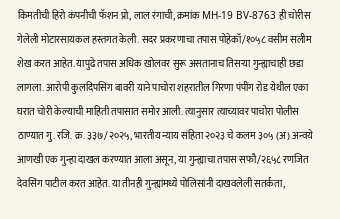किमतीची हिरो कंपनीची फॅशन प्रो, लाल रंगाची, क्रमांक MH-19 BV-8763 ही चोरीस गेलेली मोटारसायकल हस्तगत केली. सदर प्रकरणाचा तपास पोहेकॉ/१०५८ वसीम सलीम शेख करत आहेत. यापुढे तपास अधिक खोलवर सुरू असतानाच तिसऱ्या गुन्ह्याचाही छडा लागला. आरोपी कुलदिपसिंग बावरी याने पाचोरा शहरातील गिरणा पंपींग रोड येथील एका घरात चोरी केल्याची माहिती तपासात समोर आली. त्यानुसार त्याच्यावर पाचोरा पोलीस ठाण्यात गु. रजि. क्र. ३३७/२०२५, भारतीय न्याय संहिता २०२३ चे कलम ३०५ (अ) अन्वये आणखी एक गुन्हा दाखल करण्यात आला असून, या गुन्ह्याचा तपास सफौ/२६५८ रणजित देवसिंग पाटील करत आहेत. या तीनही गुन्ह्यांमध्ये पोलिसांनी दाखवलेली सतर्कता,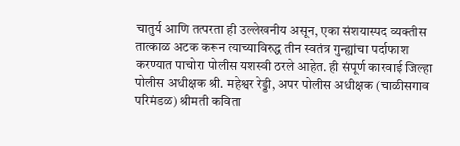चातुर्य आणि तत्परता ही उल्लेखनीय असून, एका संशयास्पद व्यक्तीस तात्काळ अटक करून त्याच्याविरुद्ध तीन स्वतंत्र गुन्ह्यांचा पर्दाफाश करण्यात पाचोरा पोलीस यशस्वी ठरले आहेत. ही संपूर्ण कारवाई जिल्हा पोलीस अधीक्षक श्री. महेश्वर रेड्डी, अपर पोलीस अधीक्षक (चाळीसगाव परिमंडळ) श्रीमती कविता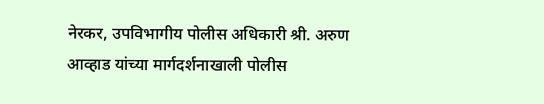नेरकर, उपविभागीय पोलीस अधिकारी श्री. अरुण आव्हाड यांच्या मार्गदर्शनाखाली पोलीस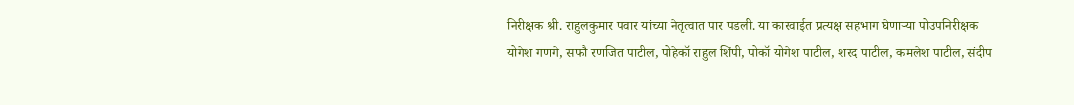निरीक्षक श्री. राहुलकुमार पवार यांच्या नेतृत्वात पार पडली. या कारवाईत प्रत्यक्ष सहभाग घेणाऱ्या पोउपनिरीक्षक योगेश गणगे, सफौ रणजित पाटील, पोहेकॉ राहुल शिंपी, पोकॉ योगेश पाटील, शरद पाटील, कमलेश पाटील, संदीप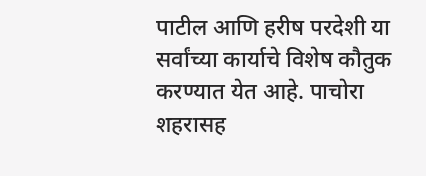पाटील आणि हरीष परदेशी या सर्वांच्या कार्याचे विशेष कौतुक करण्यात येत आहे. पाचोरा शहरासह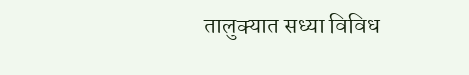तालुक्यात सध्या विविध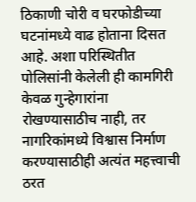ठिकाणी चोरी व घरफोडीच्या घटनांमध्ये वाढ होताना दिसत आहे. अशा परिस्थितीत पोलिसांनी केलेली ही कामगिरी केवळ गुन्हेगारांना रोखण्यासाठीच नाही, तर नागरिकांमध्ये विश्वास निर्माण करण्यासाठीही अत्यंत महत्त्वाची ठरत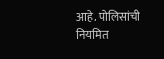आहे. पोलिसांची नियमित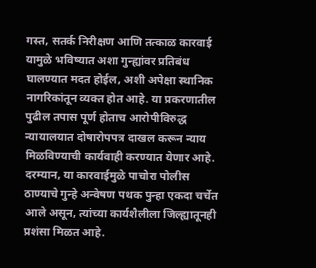गस्त, सतर्क निरीक्षण आणि तत्काळ कारवाई यामुळे भविष्यात अशा गुन्ह्यांवर प्रतिबंध घालण्यात मदत होईल, अशी अपेक्षा स्थानिक नागरिकांतून व्यक्त होत आहे. या प्रकरणातील पुढील तपास पूर्ण होताच आरोपीविरुद्ध न्यायालयात दोषारोपपत्र दाखल करून न्याय मिळविण्याची कार्यवाही करण्यात येणार आहे. दरम्यान, या कारवाईमुळे पाचोरा पोलीस ठाण्याचे गुन्हे अन्वेषण पथक पुन्हा एकदा चर्चेत आले असून, त्यांच्या कार्यशैलीला जिल्ह्यातूनही प्रशंसा मिळत आहे.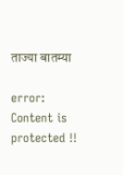ताज्या बातम्या

error: Content is protected !!